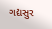ગદ્યસુર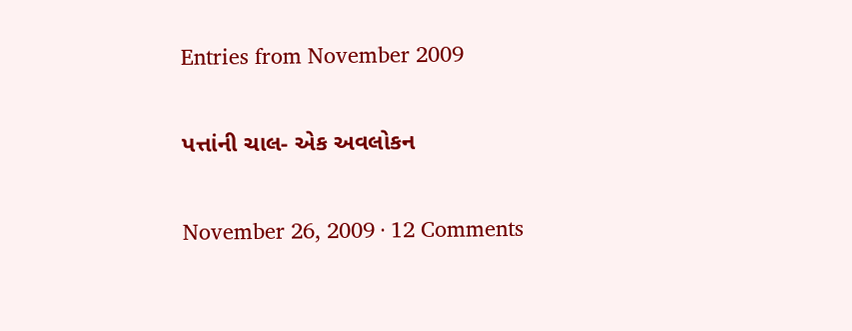Entries from November 2009

પત્તાંની ચાલ- એક અવલોકન

November 26, 2009 · 12 Comments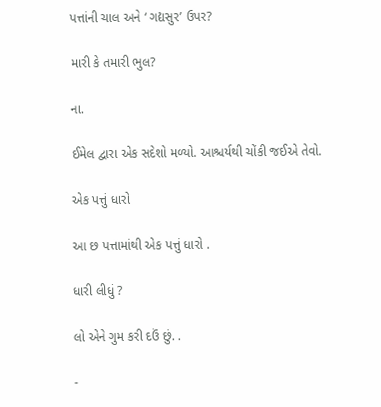પત્તાંની ચાલ અને ‘ ગદ્યસુર’ ઉપર?

મારી કે તમારી ભુલ?

ના.

ઈમેલ દ્વારા એક સદેશો મળ્યો. આશ્ચર્યથી ચોંકી જઈએ તેવો.

એક પત્તું ધારો

આ છ પત્તામાંથી એક પત્તું ધારો .

ધારી લીધું ?

લો એને ગુમ કરી દઉં છું. .

-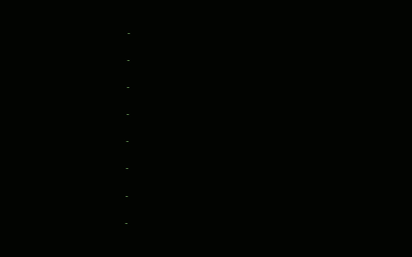-

-

-

-

-

-

-

-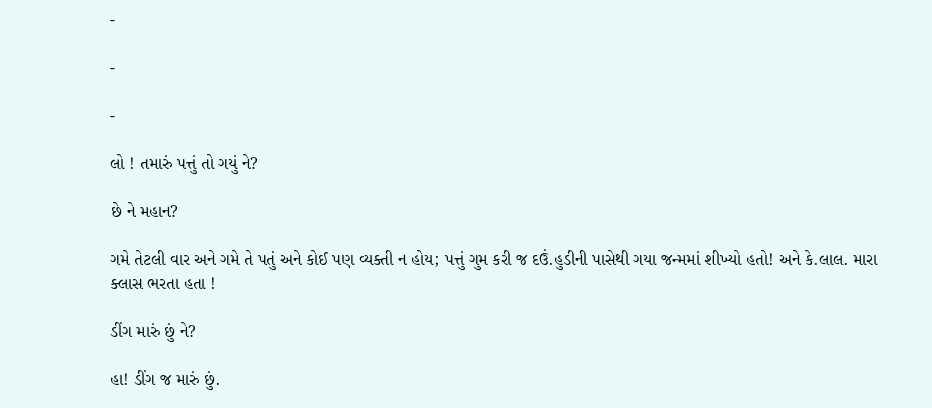-

-

-

લો ! તમારું પત્તું તો ગયું ને?

છે ને મહાન?

ગમે તેટલી વાર અને ગમે તે પતું અને કોઈ પણ વ્યક્તી ન હોય; પત્તું ગુમ કરી જ દઉં.હુડીની પાસેથી ગયા જન્મમાં શીખ્યો હતો! અને કે.લાલ. મારા ક્લાસ ભરતા હતા !

ડીંગ મારું છું ને?

હા! ડીંગ જ મારું છું.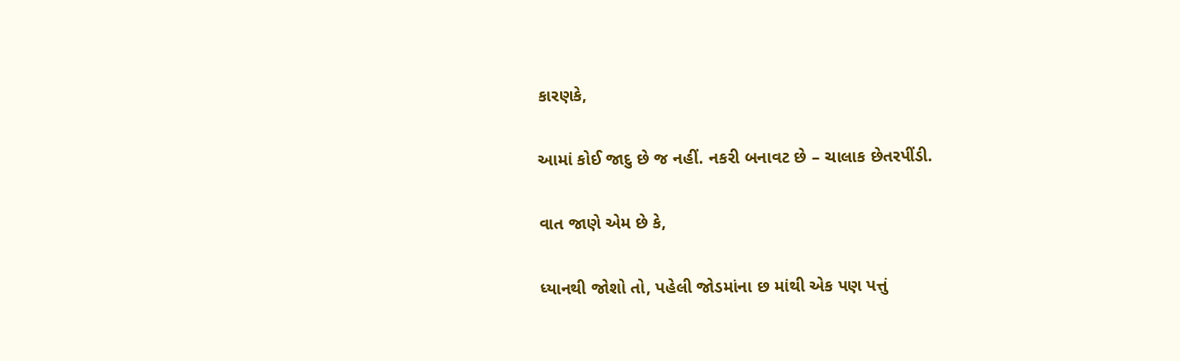કારણકે,

આમાં કોઈ જાદુ છે જ નહીં. નકરી બનાવટ છે – ચાલાક છેતરપીંડી.

વાત જાણે એમ છે કે,

ધ્યાનથી જોશો તો, પહેલી જોડમાંના છ માંથી એક પણ પત્તું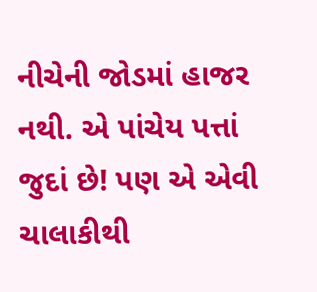નીચેની જોડમાં હાજર નથી. એ પાંચેય પત્તાં જુદાં છે! પણ એ એવી ચાલાકીથી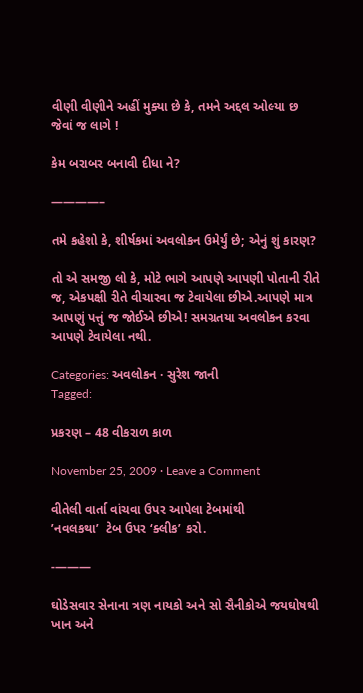વીણી વીણીને અહીં મુક્યા છે કે, તમને અદ્દલ ઓલ્યા છ જેવાં જ લાગે !

કેમ બરાબર બનાવી દીધા ને?

————–

તમે કહેશો કે, શીર્ષકમાં અવલોકન ઉમેર્યું છે; એનું શું કારણ?

તો એ સમજી લો કે, મોટે ભાગે આપણે આપણી પોતાની રીતે જ, એકપક્ષી રીતે વીચારવા જ ટેવાયેલા છીએ.આપણે માત્ર આપણું પત્તું જ જોઈએ છીએ! સમગ્રતયા અવલોકન કરવા આપણે ટેવાયેલા નથી.

Categories: અવલોકન · સુરેશ જાની
Tagged:

પ્રકરણ – 48 વીકરાળ કાળ

November 25, 2009 · Leave a Comment

વીતેલી વાર્તા વાંચવા ઉપર આપેલા ટેબમાંથી
’નવલકથા’  ટેબ ઉપર ‘ક્લીક’ કરો.

-———

ઘોડેસવાર સેનાના ત્રણ નાયકો અને સો સૈનીકોએ જયઘોષથી ખાન અને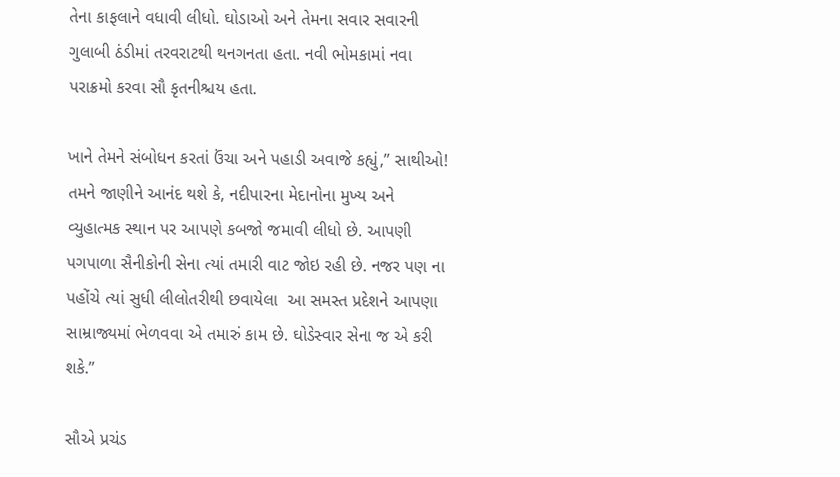તેના કાફલાને વધાવી લીધો. ઘોડાઓ અને તેમના સવાર સવારની ગુલાબી ઠંડીમાં તરવરાટથી થનગનતા હતા. નવી ભોમકામાં નવા પરાક્રમો કરવા સૌ કૃતનીશ્ચય હતા.

ખાને તેમને સંબોધન કરતાં ઉંચા અને પહાડી અવાજે કહ્યું,” સાથીઓ! તમને જાણીને આનંદ થશે કે, નદીપારના મેદાનોના મુખ્ય અને વ્યુહાત્મક સ્થાન પર આપણે કબજો જમાવી લીધો છે. આપણી પગપાળા સૈનીકોની સેના ત્યાં તમારી વાટ જોઇ રહી છે. નજર પણ ના પહોંચે ત્યાં સુધી લીલોતરીથી છવાયેલા  આ સમસ્ત પ્રદેશને આપણા સામ્રાજ્યમાં ભેળવવા એ તમારું કામ છે. ઘોડેસ્વાર સેના જ એ કરી શકે.”

સૌએ પ્રચંડ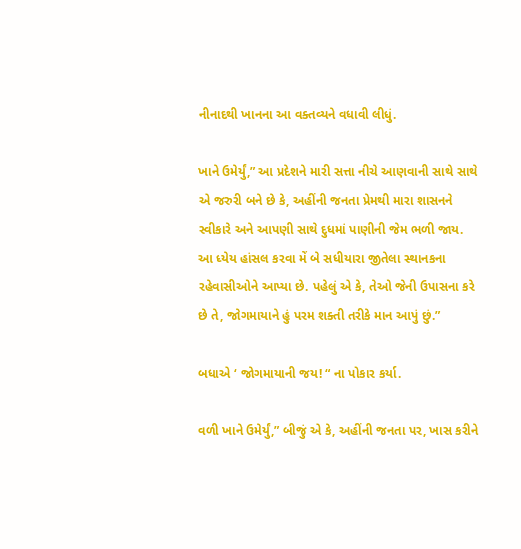નીનાદથી ખાનના આ વક્તવ્યને વધાવી લીધું.

ખાને ઉમેર્યું,” આ પ્રદેશને મારી સત્તા નીચે આણવાની સાથે સાથે એ જરુરી બને છે કે, અહીંની જનતા પ્રેમથી મારા શાસનને સ્વીકારે અને આપણી સાથે દુધમાં પાણીની જેમ ભળી જાય. આ ધ્યેય હાંસલ કરવા મેં બે સધીયારા જીતેલા સ્થાનકના રહેવાસીઓને આપ્યા છે. પહેલું એ કે, તેઓ જેની ઉપાસના કરે છે તે, જોગમાયાને હું પરમ શક્તી તરીકે માન આપું છું.”

બધાએ ‘ જોગમાયાની જય! “ ના પોકાર કર્યા.

વળી ખાને ઉમેર્યું,” બીજું એ કે, અહીંની જનતા પર, ખાસ કરીને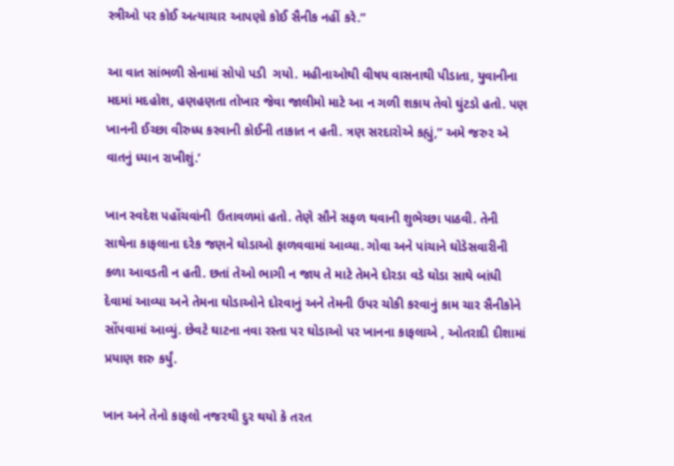સ્ત્રીઓ પર કોઈ અત્યાચાર આપણો કોઈ સૈનીક નહીં કરે.”

આ વાત સાંભળી સેનામાં સોપો પડી  ગયો. મહીનાઓથી વીષય વાસનાથી પીડાતા, યુવાનીના મદમાં મદહોશ, હણહણતા તોખાર જેવા જાલીમો માટે આ ન ગળી શકાય તેવો ઘુંટડો હતો. પણ ખાનની ઈચ્છા વીરુધ્ધ કરવાની કોઈની તાકાત ન હતી. ત્રણ સરદારોએ કહ્યું,” અમે જરુર એ વાતનું ધ્યાન રાખીશું.’

ખાન સ્વદેશ પહોંચવાંની  ઉતાવળમાં હતો. તેણે સૌને સફળ થવાની શુભેચ્છા પાઠવી. તેની સાથેના કાફલાના દરેક જણને ઘોડાઓ ફાળવવામાં આવ્યા. ગોવા અને પાંચાને ઘોડેસવારીની કળા આવડતી ન હતી. છતાં તેઓ ભાગી ન જાય તે માટે તેમને દોરડા વડે ઘોડા સાથે બાંધી દેવામાં આવ્યા અને તેમના ઘોડાઓને દોરવાનું અને તેમની ઉપર ચોકી કરવાનું કામ ચાર સૈનીકોને સોંપવામાં આવ્યું. છેવટે ઘાટના નવા રસ્તા પર ઘોડાઓ પર ખાનના કાફલાએ , ઓતરાદી દીશામાં પ્રયાણ શરુ કર્યું.

ખાન અને તેનો કાફલો નજરથી દુર થયો કે તરત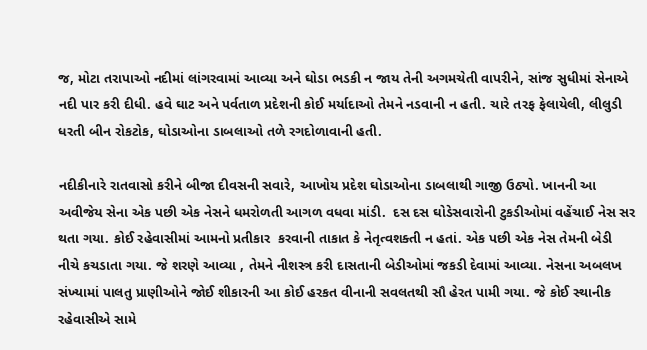જ, મોટા તરાપાઓ નદીમાં લાંગરવામાં આવ્યા અને ઘોડા ભડકી ન જાય તેની અગમચેતી વાપરીને, સાંજ સુધીમાં સેનાએ નદી પાર કરી દીધી. હવે ઘાટ અને પર્વતાળ પ્રદેશની કોઈ મર્યાદાઓ તેમને નડવાની ન હતી. ચારે તરફ ફેલાયેલી, લીલુડી ધરતી બીન રોકટોક, ઘોડાઓના ડાબલાઓ તળે રગદોળાવાની હતી.

નદીકીનારે રાતવાસો કરીને બીજા દીવસની સવારે, આખોય પ્રદેશ ઘોડાઓના ડાબલાથી ગાજી ઉઠ્યો. ખાનની આ અવીજેય સેના એક પછી એક નેસને ધમરોળતી આગળ વધવા માંડી.  દસ દસ ઘોડેસવારોની ટુકડીઓમાં વહેંચાઈ નેસ સર થતા ગયા. કોઈ રહેવાસીમાં આમનો પ્રતીકાર  કરવાની તાકાત કે નેતૃત્વશક્તી ન હતાં. એક પછી એક નેસ તેમની બેડી નીચે કચડાતા ગયા. જે શરણે આવ્યા , તેમને નીશસ્ત્ર કરી દાસતાની બેડીઓમાં જકડી દેવામાં આવ્યા. નેસના અબલખ સંખ્યામાં પાલતુ પ્રાણીઓને જોઈ શીકારની આ કોઈ હરકત વીનાની સવલતથી સૌ હેરત પામી ગયા. જે કોઈ સ્થાનીક રહેવાસીએ સામે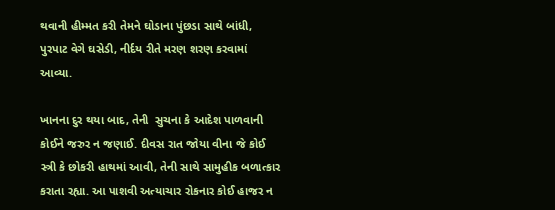થવાની હીમ્મત કરી તેમને ઘોડાના પુંછડા સાથે બાંધી,  પુરપાટ વેગે ઘસેડી, નીર્દય રીતે મરણ શરણ કરવામાં આવ્યા.

ખાનના દુર થયા બાદ, તેની  સુચના કે આદેશ પાળવાની કોઈને જરુર ન જણાઈ. દીવસ રાત જોયા વીના જે કોઈ સ્ત્રી કે છોકરી હાથમાં આવી, તેની સાથે સામુહીક બળાત્કાર કરાતા રહ્યા. આ પાશવી અત્યાચાર રોકનાર કોઈ હાજર ન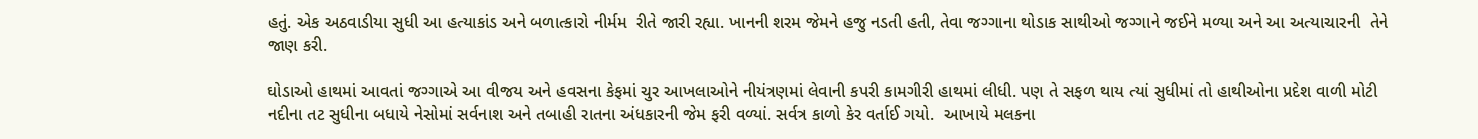હતું. એક અઠવાડીયા સુધી આ હત્યાકાંડ અને બળાત્કારો નીર્મમ  રીતે જારી રહ્યા. ખાનની શરમ જેમને હજુ નડતી હતી, તેવા જગ્ગાના થોડાક સાથીઓ જગ્ગાને જઈને મળ્યા અને આ અત્યાચારની  તેને જાણ કરી.

ઘોડાઓ હાથમાં આવતાં જગ્ગાએ આ વીજય અને હવસના કેફમાં ચુર આખલાઓને નીયંત્રણમાં લેવાની કપરી કામગીરી હાથમાં લીધી. પણ તે સફળ થાય ત્યાં સુધીમાં તો હાથીઓના પ્રદેશ વાળી મોટી નદીના તટ સુધીના બધાયે નેસોમાં સર્વનાશ અને તબાહી રાતના અંધકારની જેમ ફરી વળ્યાં. સર્વત્ર કાળો કેર વર્તાઈ ગયો.  આખાયે મલકના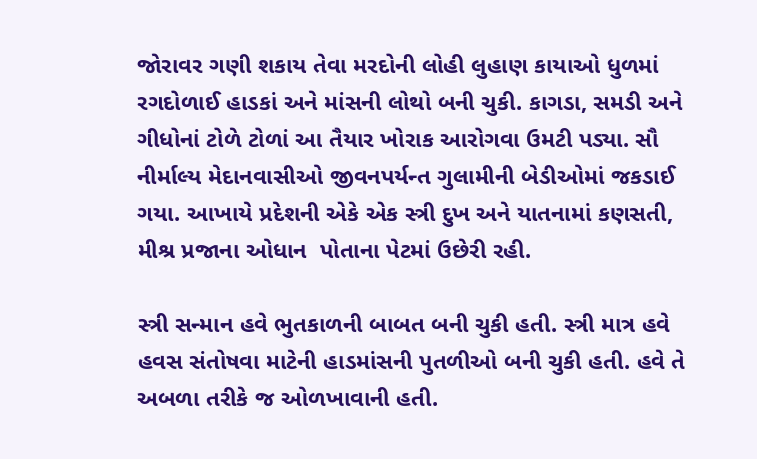જોરાવર ગણી શકાય તેવા મરદોની લોહી લુહાણ કાયાઓ ધુળમાં રગદોળાઈ હાડકાં અને માંસની લોથો બની ચુકી. કાગડા, સમડી અને ગીધોનાં ટોળે ટોળાં આ તૈયાર ખોરાક આરોગવા ઉમટી પડ્યા. સૌ નીર્માલ્ય મેદાનવાસીઓ જીવનપર્યન્ત ગુલામીની બેડીઓમાં જકડાઈ ગયા. આખાયે પ્રદેશની એકે એક સ્ત્રી દુખ અને યાતનામાં કણસતી, મીશ્ર પ્રજાના ઓધાન  પોતાના પેટમાં ઉછેરી રહી.

સ્ત્રી સન્માન હવે ભુતકાળની બાબત બની ચુકી હતી. સ્ત્રી માત્ર હવે હવસ સંતોષવા માટેની હાડમાંસની પુતળીઓ બની ચુકી હતી. હવે તે અબળા તરીકે જ ઓળખાવાની હતી.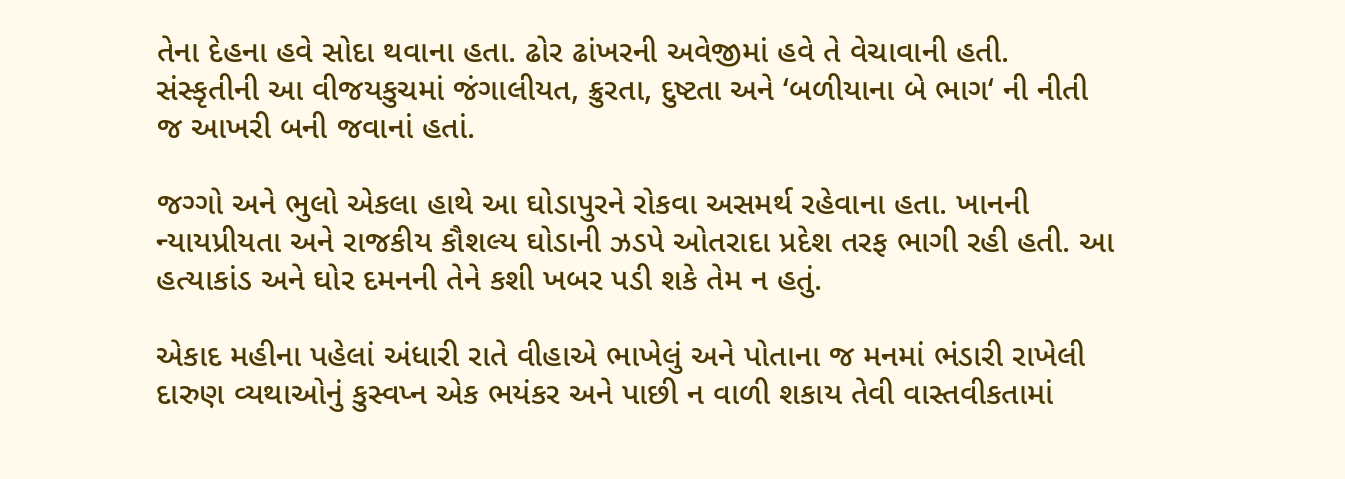તેના દેહના હવે સોદા થવાના હતા. ઢોર ઢાંખરની અવેજીમાં હવે તે વેચાવાની હતી. સંસ્કૃતીની આ વીજયકુચમાં જંગાલીયત, ક્રુરતા, દુષ્ટતા અને ‘બળીયાના બે ભાગ‘ ની નીતી જ આખરી બની જવાનાં હતાં.

જગ્ગો અને ભુલો એકલા હાથે આ ઘોડાપુરને રોકવા અસમર્થ રહેવાના હતા. ખાનની ન્યાયપ્રીયતા અને રાજકીય કૌશલ્ય ઘોડાની ઝડપે ઓતરાદા પ્રદેશ તરફ ભાગી રહી હતી. આ હત્યાકાંડ અને ઘોર દમનની તેને કશી ખબર પડી શકે તેમ ન હતું.

એકાદ મહીના પહેલાં અંધારી રાતે વીહાએ ભાખેલું અને પોતાના જ મનમાં ભંડારી રાખેલી દારુણ વ્યથાઓનું કુસ્વપ્ન એક ભયંકર અને પાછી ન વાળી શકાય તેવી વાસ્તવીકતામાં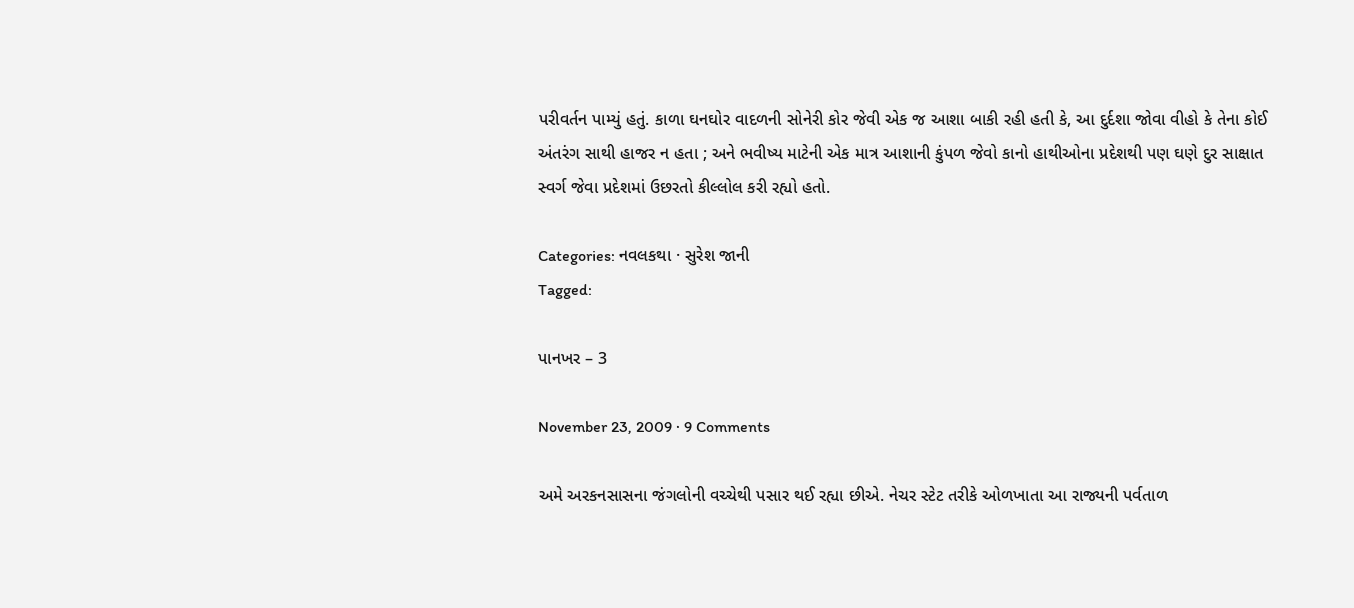પરીવર્તન પામ્યું હતું. કાળા ઘનઘોર વાદળની સોનેરી કોર જેવી એક જ આશા બાકી રહી હતી કે, આ દુર્દશા જોવા વીહો કે તેના કોઈ અંતરંગ સાથી હાજર ન હતા ; અને ભવીષ્ય માટેની એક માત્ર આશાની કુંપળ જેવો કાનો હાથીઓના પ્રદેશથી પણ ઘણે દુર સાક્ષાત સ્વર્ગ જેવા પ્રદેશમાં ઉછરતો કીલ્લોલ કરી રહ્યો હતો.

Categories: નવલકથા · સુરેશ જાની
Tagged:

પાનખર – 3

November 23, 2009 · 9 Comments

અમે અરકનસાસના જંગલોની વચ્ચેથી પસાર થઈ રહ્યા છીએ. નેચર સ્ટેટ તરીકે ઓળખાતા આ રાજ્યની પર્વતાળ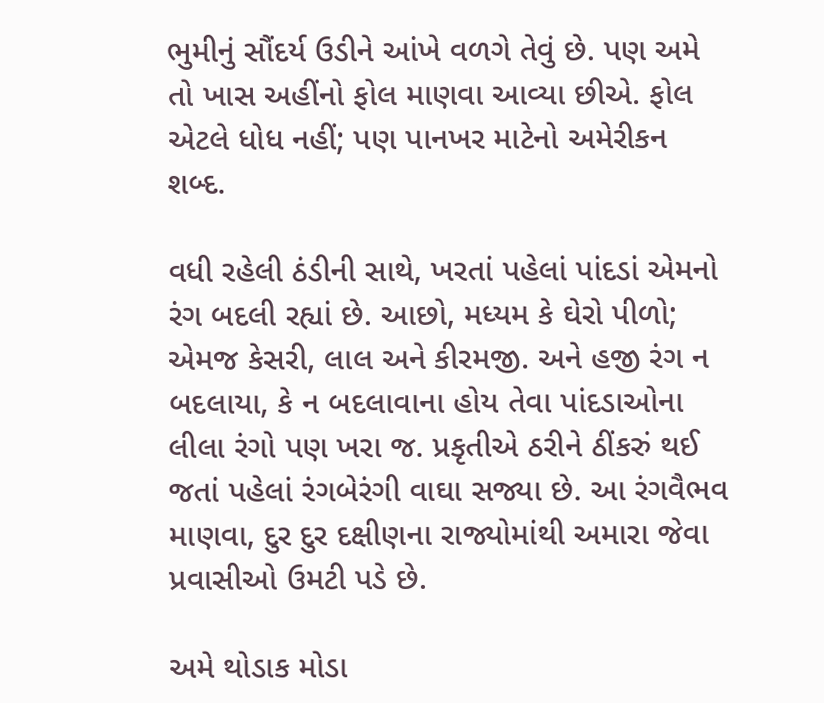ભુમીનું સૌંદર્ય ઉડીને આંખે વળગે તેવું છે. પણ અમે તો ખાસ અહીંનો ફોલ માણવા આવ્યા છીએ. ફોલ એટલે ધોધ નહીં; પણ પાનખર માટેનો અમેરીકન શબ્દ.

વધી રહેલી ઠંડીની સાથે, ખરતાં પહેલાં પાંદડાં એમનો રંગ બદલી રહ્યાં છે. આછો, મધ્યમ કે ઘેરો પીળો; એમજ કેસરી, લાલ અને કીરમજી. અને હજી રંગ ન બદલાયા, કે ન બદલાવાના હોય તેવા પાંદડાઓના લીલા રંગો પણ ખરા જ. પ્રકૃતીએ ઠરીને ઠીંકરું થઈ જતાં પહેલાં રંગબેરંગી વાઘા સજ્યા છે. આ રંગવૈભવ માણવા, દુર દુર દક્ષીણના રાજ્યોમાંથી અમારા જેવા પ્રવાસીઓ ઉમટી પડે છે.

અમે થોડાક મોડા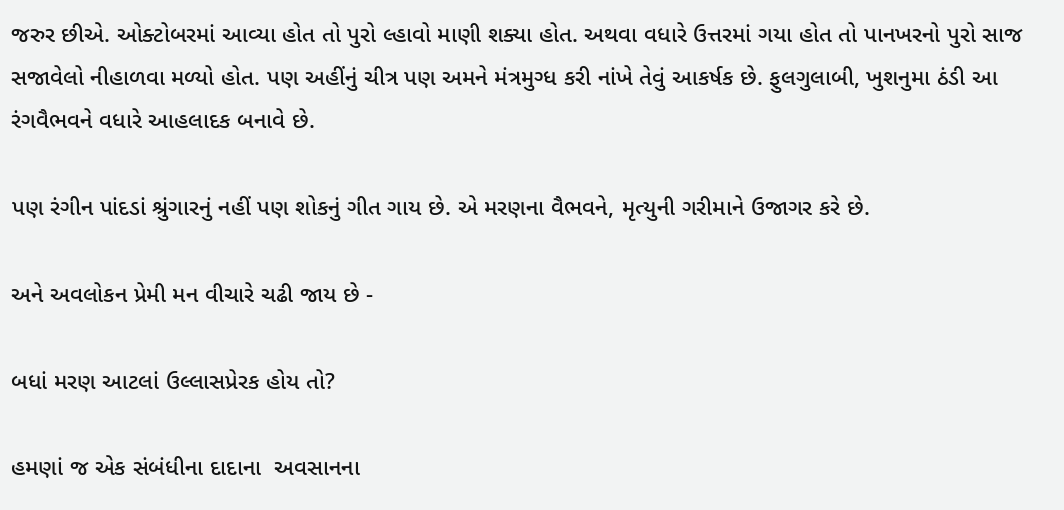જરુર છીએ. ઓક્ટોબરમાં આવ્યા હોત તો પુરો લ્હાવો માણી શક્યા હોત. અથવા વધારે ઉત્તરમાં ગયા હોત તો પાનખરનો પુરો સાજ સજાવેલો નીહાળવા મળ્યો હોત. પણ અહીંનું ચીત્ર પણ અમને મંત્રમુગ્ધ કરી નાંખે તેવું આકર્ષક છે. ફુલગુલાબી, ખુશનુમા ઠંડી આ રંગવૈભવને વધારે આહલાદક બનાવે છે.

પણ રંગીન પાંદડાં શ્રુંગારનું નહીં પણ શોકનું ગીત ગાય છે. એ મરણના વૈભવને, મૃત્યુની ગરીમાને ઉજાગર કરે છે.

અને અવલોકન પ્રેમી મન વીચારે ચઢી જાય છે -

બધાં મરણ આટલાં ઉલ્લાસપ્રેરક હોય તો?

હમણાં જ એક સંબંધીના દાદાના  અવસાનના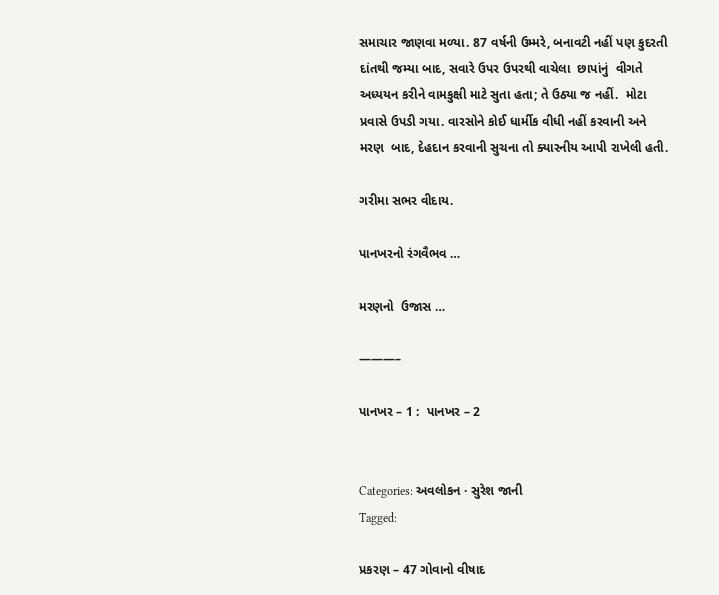સમાચાર જાણવા મળ્યા. 87 વર્ષની ઉમ્મરે, બનાવટી નહીં પણ કુદરતી દાંતથી જમ્યા બાદ, સવારે ઉપર ઉપરથી વાચેલા  છાપાંનું  વીગતે અધ્યયન કરીને વામકુક્ષી માટે સુતા હતા; તે ઉઠ્યા જ નહીં.  મોટા પ્રવાસે ઉપડી ગયા. વારસોને કોઈ ધાર્મીક વીધી નહીં કરવાની અને મરણ  બાદ, દેહદાન કરવાની સુચના તો ક્યારનીય આપી રાખેલી હતી.

ગરીમા સભર વીદાય.

પાનખરનો રંગવૈભવ …

મરણનો  ઉજાસ …

———–

પાનખર – 1 :  પાનખર – 2


Categories: અવલોકન · સુરેશ જાની
Tagged:

પ્રકરણ – 47 ગોવાનો વીષાદ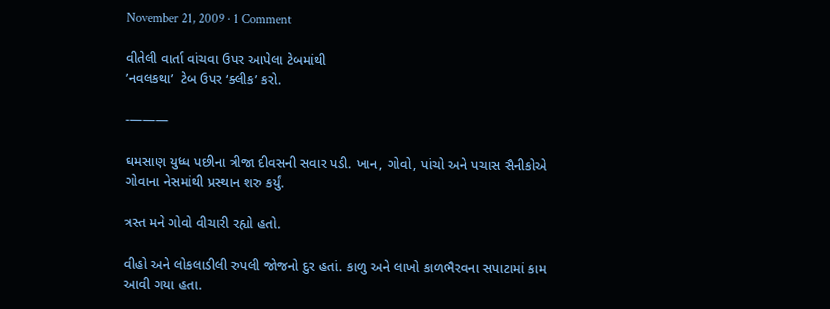November 21, 2009 · 1 Comment

વીતેલી વાર્તા વાંચવા ઉપર આપેલા ટેબમાંથી
’નવલકથા’  ટેબ ઉપર ‘ક્લીક’ કરો.

-———

ઘમસાણ યુધ્ધ પછીના ત્રીજા દીવસની સવાર પડી. ખાન, ગોવો, પાંચો અને પચાસ સૈનીકોએ ગોવાના નેસમાંથી પ્રસ્થાન શરુ કર્યું.

ત્રસ્ત મને ગોવો વીચારી રહ્યો હતો.

વીહો અને લોકલાડીલી રુપલી જોજનો દુર હતાં. કાળુ અને લાખો કાળભૈરવના સપાટામાં કામ આવી ગયા હતા.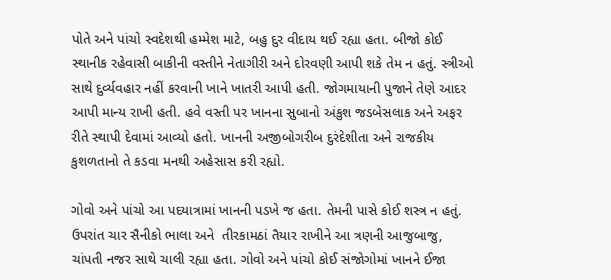પોતે અને પાંચો સ્વદેશથી હમ્મેશ માટે, બહુ દુર વીદાય થઈ રહ્યા હતા. બીજો કોઈ સ્થાનીક રહેવાસી બાકીની વસ્તીને નેતાગીરી અને દોરવણી આપી શકે તેમ ન હતું. સ્ત્રીઓ સાથે દુર્વ્યવહાર નહીં કરવાની ખાને ખાતરી આપી હતી. જોગમાયાની પુજાને તેણે આદર આપી માન્ય રાખી હતી. હવે વસ્તી પર ખાનના સુબાનો અંકુશ જડબેસલાક અને અફર રીતે સ્થાપી દેવામાં આવ્યો હતો. ખાનની અજીબોગરીબ દુરંદેશીતા અને રાજકીય કુશળતાનો તે કડવા મનથી અહેસાસ કરી રહ્યો.

ગોવો અને પાંચો આ પદયાત્રામાં ખાનની પડખે જ હતા. તેમની પાસે કોઈ શસ્ત્ર ન હતું. ઉપરાંત ચાર સૈનીકો ભાલા અને  તીરકામઠાં તૈયાર રાખીને આ ત્રણની આજુબાજુ, ચાંપતી નજર સાથે ચાલી રહ્યા હતા. ગોવો અને પાંચો કોઈ સંજોગોમાં ખાનને ઈજા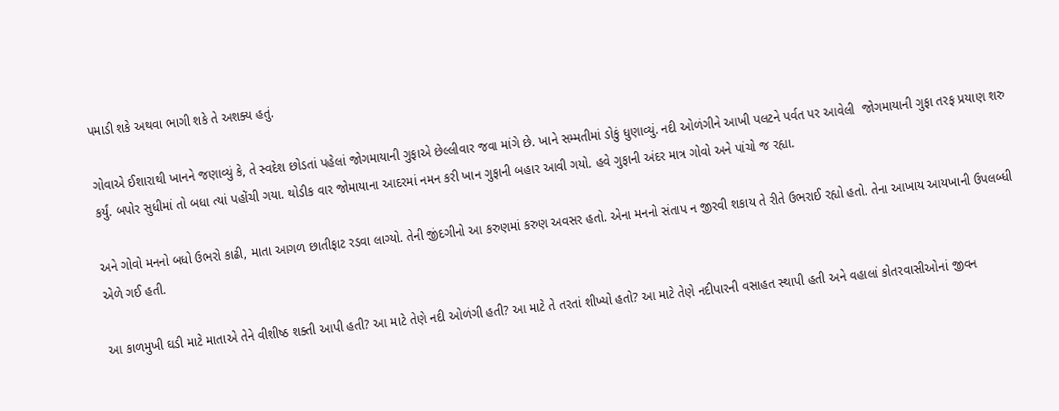પમાડી શકે અથવા ભાગી શકે તે અશક્ય હતું.

ગોવાએ ઈશારાથી ખાનને જણાવ્યું કે, તે સ્વદેશ છોડતાં પહેલાં જોગમાયાની ગુફાએ છેલ્લીવાર જવા માંગે છે. ખાને સમ્મતીમાં ડોકું ધુણાવ્યું. નદી ઓળંગીને આખી પલટને પર્વત પર આવેલી  જોગમાયાની ગુફા તરફ પ્રયાણ શરુ કર્યું. બપોર સુધીમાં તો બધા ત્યાં પહોંચી ગયા. થોડીક વાર જોમાયાના આદરમાં નમન કરી ખાન ગુફાની બહાર આવી ગયો. હવે ગુફાની અંદર માત્ર ગોવો અને પાંચો જ રહ્યા.

અને ગોવો મનનો બધો ઉભરો કાઢી, માતા આગળ છાતીફાટ રડવા લાગ્યો. તેની જીંદગીનો આ કરુણમાં કરુણ અવસર હતો. એના મનનો સંતાપ ન જીરવી શકાય તે રીતે ઉભરાઈ રહ્યો હતો. તેના આખાય આયખાની ઉપલબ્ધી એળે ગઈ હતી.

આ કાળમુખી ઘડી માટે માતાએ તેને વીશીષ્ઠ શક્તી આપી હતી? આ માટે તેણે નદી ઓળંગી હતી? આ માટે તે તરતાં શીખ્યો હતો? આ માટે તેણે નદીપારની વસાહત સ્થાપી હતી અને વહાલાં કોતરવાસીઓનાં જીવન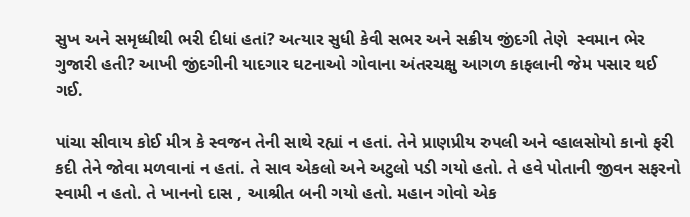સુખ અને સમૃધ્ધીથી ભરી દીધાં હતાં? અત્યાર સુધી કેવી સભર અને સક્રીય જીંદગી તેણે  સ્વમાન ભેર  ગુજારી હતી? આખી જીંદગીની યાદગાર ઘટનાઓ ગોવાના અંતરચક્ષુ આગળ કાફલાની જેમ પસાર થઈ ગઈ.

પાંચા સીવાય કોઈ મીત્ર કે સ્વજન તેની સાથે રહ્યાં ન હતાં. તેને પ્રાણપ્રીય રુપલી અને વ્હાલસોયો કાનો ફરી કદી તેને જોવા મળવાનાં ન હતાં. તે સાવ એકલો અને અટુલો પડી ગયો હતો. તે હવે પોતાની જીવન સફરનો સ્વામી ન હતો. તે ખાનનો દાસ , આશ્રીત બની ગયો હતો. મહાન ગોવો એક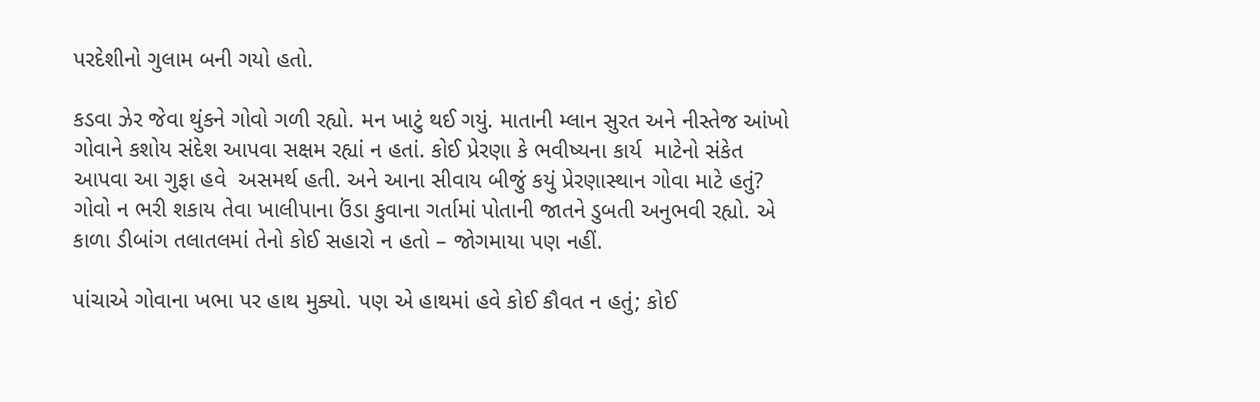પરદેશીનો ગુલામ બની ગયો હતો.

કડવા ઝેર જેવા થુંકને ગોવો ગળી રહ્યો. મન ખાટું થઈ ગયું. માતાની મ્લાન સુરત અને નીસ્તેજ આંખો ગોવાને કશોય સંદેશ આપવા સક્ષમ રહ્યાં ન હતાં. કોઈ પ્રેરણા કે ભવીષ્યના કાર્ય  માટેનો સંકેત આપવા આ ગુફા હવે  અસમર્થ હતી. અને આના સીવાય બીજું કયું પ્રેરણાસ્થાન ગોવા માટે હતું? ગોવો ન ભરી શકાય તેવા ખાલીપાના ઉંડા કુવાના ગર્તામાં પોતાની જાતને ડુબતી અનુભવી રહ્યો. એ કાળા ડીબાંગ તલાતલમાં તેનો કોઈ સહારો ન હતો – જોગમાયા પણ નહીં.

પાંચાએ ગોવાના ખભા પર હાથ મુક્યો. પણ એ હાથમાં હવે કોઈ કૌવત ન હતું; કોઈ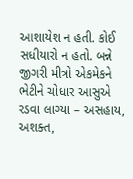આશાયેશ ન હતી. કોઈ સધીયારો ન હતો. બન્ને જીગરી મીત્રો એકમેકને ભેટીને ચોધાર આસુએ  રડવા લાગ્યા – અસહાય, અશક્ત,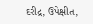દરીદ્ર, ઉપેક્ષીત,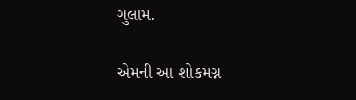ગુલામ.

એમની આ શોકમગ્ન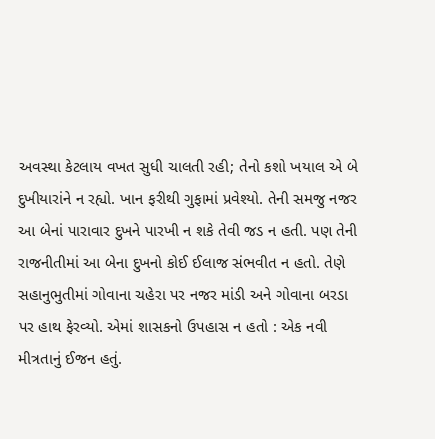અવસ્થા કેટલાય વખત સુધી ચાલતી રહી; તેનો કશો ખયાલ એ બે દુખીયારાંને ન રહ્યો. ખાન ફરીથી ગુફામાં પ્રવેશ્યો. તેની સમજુ નજર આ બેનાં પારાવાર દુખને પારખી ન શકે તેવી જડ ન હતી. પણ તેની રાજનીતીમાં આ બેના દુખનો કોઈ ઈલાજ સંભવીત ન હતો. તેણે સહાનુભુતીમાં ગોવાના ચહેરા પર નજર માંડી અને ગોવાના બરડા પર હાથ ફેરવ્યો. એમાં શાસકનો ઉપહાસ ન હતો : એક નવી મીત્રતાનું ઈજન હતું.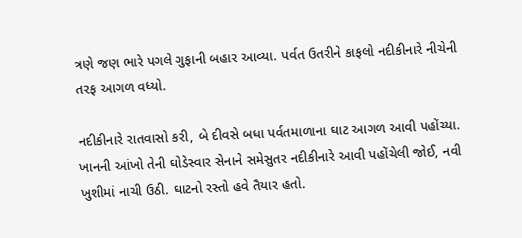ત્રણે જણ ભારે પગલે ગુફાની બહાર આવ્યા. પર્વત ઉતરીને કાફલો નદીકીનારે નીચેની  તરફ આગળ વધ્યો.

નદીકીનારે રાતવાસો કરી, બે દીવસે બધા પર્વતમાળાના ઘાટ આગળ આવી પહોંચ્યા. ખાનની આંખો તેની ઘોડેસ્વાર સેનાને સમેસુતર નદીકીનારે આવી પહોંચેલી જોઈ, નવી ખુશીમાં નાચી ઉઠી. ઘાટનો રસ્તો હવે તૈયાર હતો.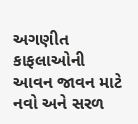અગણીત કાફલાઓની  આવન જાવન માટે નવો અને સરળ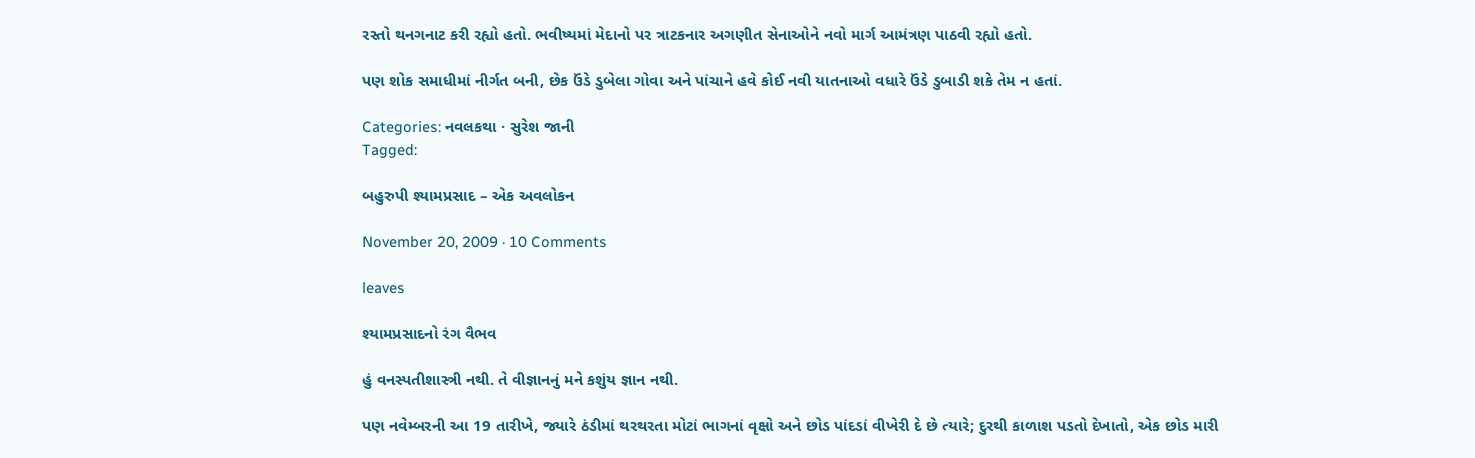રસ્તો થનગનાટ કરી રહ્યો હતો. ભવીષ્યમાં મેદાનો પર ત્રાટકનાર અગણીત સેનાઓને નવો માર્ગ આમંત્રણ પાઠવી રહ્યો હતો.

પણ શોક સમાધીમાં નીર્ગત બની, છેક ઉંડે ડુબેલા ગોવા અને પાંચાને હવે કોઈ નવી યાતનાઓ વધારે ઉંડે ડુબાડી શકે તેમ ન હતાં.

Categories: નવલકથા · સુરેશ જાની
Tagged:

બહુરુપી શ્યામપ્રસાદ – એક અવલોકન

November 20, 2009 · 10 Comments

leaves

શ્યામપ્રસાદનો રંગ વૈભવ

હું વનસ્પતીશાસ્ત્રી નથી. તે વીજ્ઞાનનું મને કશુંય જ્ઞાન નથી.

પણ નવેમ્બરની આ 19 તારીખે, જ્યારે ઠંડીમાં થરથરતા મોટાં ભાગનાં વૃક્ષો અને છોડ પાંદડાં વીખેરી દે છે ત્યારે; દુરથી કાળાશ પડતો દેખાતો, એક છોડ મારી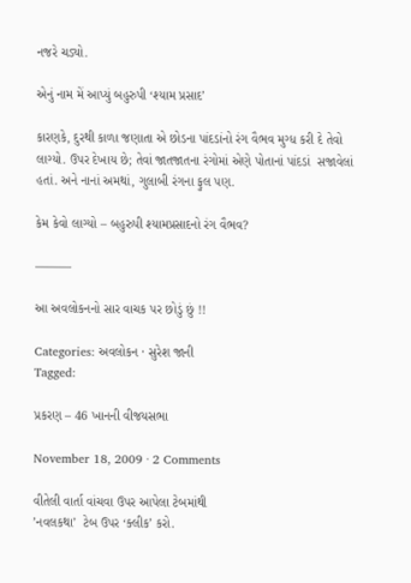નજરે ચડ્યો.

એનું નામ મેં આપ્યું બહુરુપી ‘શ્યામ પ્રસાદ’

કારણકે, દુરથી કાળા જણાતા એ છોડના પાંદડાંનો રંગ વૈભવ મુગ્ધ કરી દે તેવો લાગ્યો. ઉપર દેખાય છે; તેવાં જાતજાતના રંગોમાં એણે પોતાનાં પાંદડાં  સજાવેલાં હતાં. અને નાનાં અમથાં, ગુલાબી રંગના ફુલ પણ.

કેમ કેવો લાગ્યો – બહુરુપી શ્યામપ્રસાદનો રંગ વૈભવ?

———

આ અવલોકનનો સાર વાચક પર છોડું છું !!

Categories: અવલોકન · સુરેશ જાની
Tagged:

પ્રકરણ – 46 ખાનની વીજયસભા

November 18, 2009 · 2 Comments

વીતેલી વાર્તા વાંચવા ઉપર આપેલા ટેબમાંથી
’નવલકથા’  ટેબ ઉપર ‘ક્લીક’ કરો.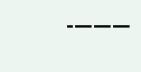-———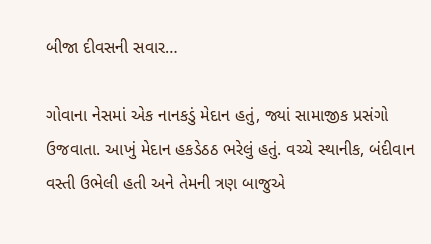બીજા દીવસની સવાર…

ગોવાના નેસમાં એક નાનકડું મેદાન હતું, જ્યાં સામાજીક પ્રસંગો ઉજવાતા. આખું મેદાન હકડેઠઠ ભરેલું હતું. વચ્ચે સ્થાનીક, બંદીવાન વસ્તી ઉભેલી હતી અને તેમની ત્રણ બાજુએ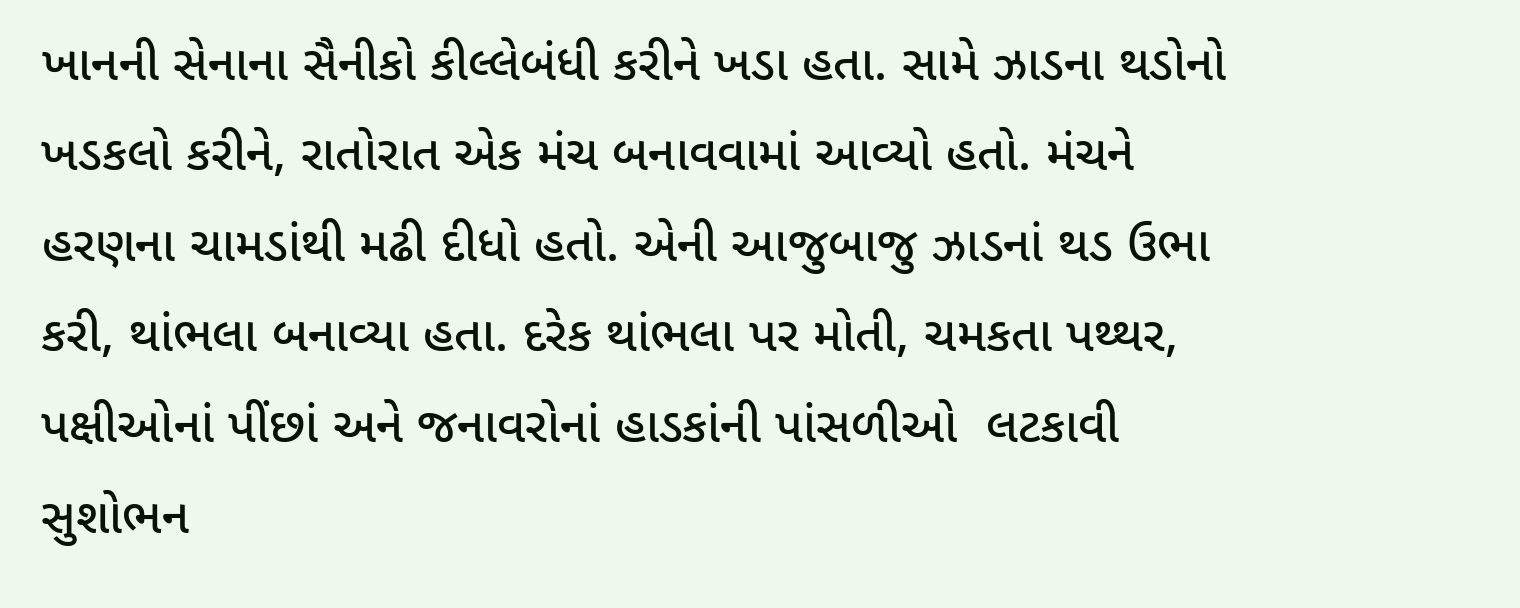ખાનની સેનાના સૈનીકો કીલ્લેબંધી કરીને ખડા હતા. સામે ઝાડના થડોનો ખડકલો કરીને, રાતોરાત એક મંચ બનાવવામાં આવ્યો હતો. મંચને હરણના ચામડાંથી મઢી દીધો હતો. એની આજુબાજુ ઝાડનાં થડ ઉભા કરી, થાંભલા બનાવ્યા હતા. દરેક થાંભલા પર મોતી, ચમકતા પથ્થર, પક્ષીઓનાં પીંછાં અને જનાવરોનાં હાડકાંની પાંસળીઓ  લટકાવી સુશોભન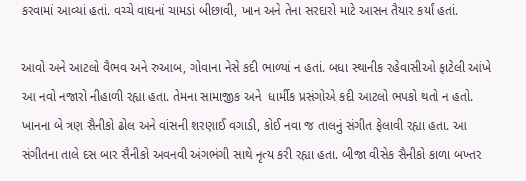કરવામાં આવ્યાં હતાં. વચ્ચે વાઘનાં ચામડાં બીછાવી, ખાન અને તેના સરદારો માટે આસન તૈયાર કર્યાં હતાં.

આવો અને આટલો વૈભવ અને રુઆબ, ગોવાના નેસે કદી ભાળ્યાં ન હતાં. બધા સ્થાનીક રહેવાસીઓ ફાટેલી આંખે આ નવો નજારો નીહાળી રહ્યા હતા. તેમના સામાજીક અને  ધાર્મીક પ્રસંગોએ કદી આટલો ભપકો થતો ન હતો.  ખાનના બે ત્રણ સૈનીકો ઢોલ અને વાંસની શરણાઈ વગાડી, કોઈ નવા જ તાલનું સંગીત ફેલાવી રહ્યા હતા. આ સંગીતના તાલે દસ બાર સૈનીકો અવનવી અંગભંગી સાથે નૃત્ય કરી રહ્યા હતા. બીજા વીસેક સૈનીકો કાળા બખ્તર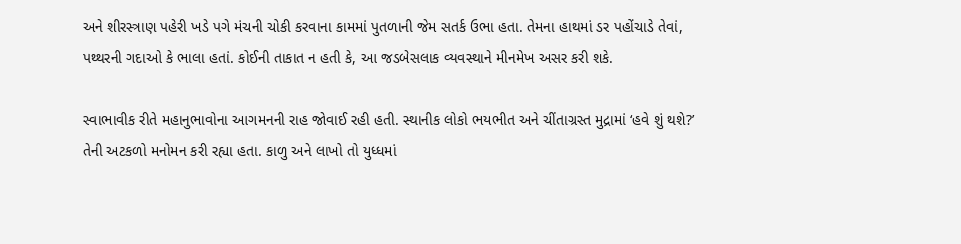અને શીરસ્ત્રાણ પહેરી ખડે પગે મંચની ચોકી કરવાના કામમાં પુતળાની જેમ સતર્ક ઉભા હતા. તેમના હાથમાં ડર પહોંચાડે તેવાં,  પથ્થરની ગદાઓ કે ભાલા હતાં. કોઈની તાકાત ન હતી કે, આ જડબેસલાક વ્યવસ્થાને મીનમેખ અસર કરી શકે.

સ્વાભાવીક રીતે મહાનુભાવોના આગમનની રાહ જોવાઈ રહી હતી. સ્થાનીક લોકો ભયભીત અને ચીંતાગ્રસ્ત મુદ્રામાં ‘હવે શું થશે?’ તેની અટકળો મનોમન કરી રહ્યા હતા. કાળુ અને લાખો તો યુધ્ધમાં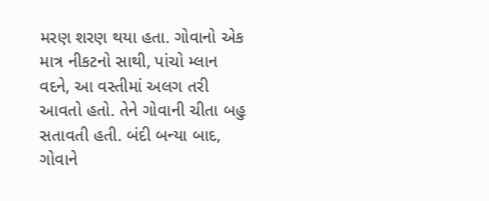મરણ શરણ થયા હતા. ગોવાનો એક માત્ર નીકટનો સાથી, પાંચો મ્લાન વદને, આ વસ્તીમાં અલગ તરી આવતો હતો. તેને ગોવાની ચીતા બહુ સતાવતી હતી. બંદી બન્યા બાદ, ગોવાને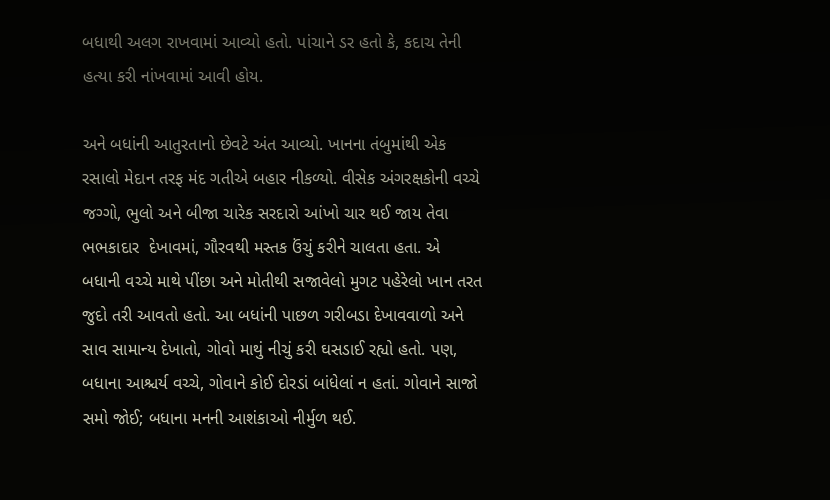બધાથી અલગ રાખવામાં આવ્યો હતો. પાંચાને ડર હતો કે, કદાચ તેની હત્યા કરી નાંખવામાં આવી હોય.

અને બધાંની આતુરતાનો છેવટે અંત આવ્યો. ખાનના તંબુમાંથી એક રસાલો મેદાન તરફ મંદ ગતીએ બહાર નીકળ્યો. વીસેક અંગરક્ષકોની વચ્ચે  જગ્ગો, ભુલો અને બીજા ચારેક સરદારો આંખો ચાર થઈ જાય તેવા ભભકાદાર  દેખાવમાં, ગૌરવથી મસ્તક ઉંચું કરીને ચાલતા હતા. એ બધાની વચ્ચે માથે પીંછા અને મોતીથી સજાવેલો મુગટ પહેરેલો ખાન તરત જુદો તરી આવતો હતો. આ બધાંની પાછળ ગરીબડા દેખાવવાળો અને સાવ સામાન્ય દેખાતો, ગોવો માથું નીચું કરી ઘસડાઈ રહ્યો હતો. પણ, બધાના આશ્ચર્ય વચ્ચે, ગોવાને કોઈ દોરડાં બાંધેલાં ન હતાં. ગોવાને સાજો સમો જોઈ; બધાના મનની આશંકાઓ નીર્મુળ થઈ.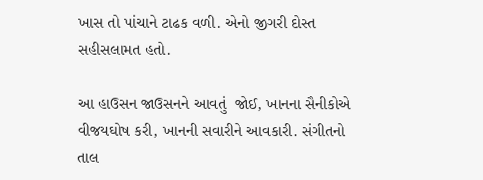ખાસ તો પાંચાને ટાઢક વળી. એનો જીગરી દોસ્ત સહીસલામત હતો.

આ હાઉસન જાઉસનને આવતું  જોઈ, ખાનના સૈનીકોએ વીજયઘોષ કરી, ખાનની સવારીને આવકારી. સંગીતનો તાલ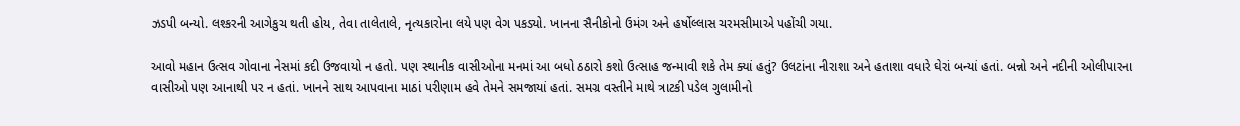ઝડપી બન્યો. લશ્કરની આગેકુચ થતી હોય, તેવા તાલેતાલે, નૃત્યકારોના લયે પણ વેગ પકડ્યો. ખાનના સૈનીકોનો ઉમંગ અને હર્ષોલ્લાસ ચરમસીમાએ પહોંચી ગયા.

આવો મહાન ઉત્સવ ગોવાના નેસમાં કદી ઉજવાયો ન હતો. પણ સ્થાનીક વાસીઓના મનમાં આ બધો ઠઠારો કશો ઉત્સાહ જન્માવી શકે તેમ ક્યાં હતું? ઉલટાંના નીરાશા અને હતાશા વધારે ઘેરાં બન્યાં હતાં. બન્નો અને નદીની ઓલીપારના વાસીઓ પણ આનાથી પર ન હતાં. ખાનને સાથ આપવાના માઠાં પરીણામ હવે તેમને સમજાયાં હતાં. સમગ્ર વસ્તીને માથે ત્રાટકી પડેલ ગુલામીનો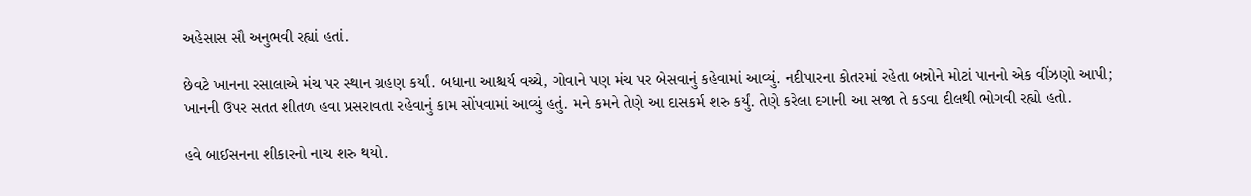અહેસાસ સૌ અનુભવી રહ્યાં હતાં.

છેવટે ખાનના રસાલાએ મંચ પર સ્થાન ગ્રહણ કર્યાં. બધાના આશ્ચર્ય વચ્ચે, ગોવાને પણ મંચ પર બેસવાનું કહેવામાં આવ્યું. નદીપારના કોતરમાં રહેતા બન્નોને મોટાં પાનનો એક વીંઝણો આપી; ખાનની ઉપર સતત શીતળ હવા પ્રસરાવતા રહેવાનું કામ સોંપવામાં આવ્યું હતું. મને કમને તેણે આ દાસકર્મ શરુ કર્યું. તેણે કરેલા દગાની આ સજા તે કડવા દીલથી ભોગવી રહ્યો હતો.

હવે બાઈસનના શીકારનો નાચ શરુ થયો.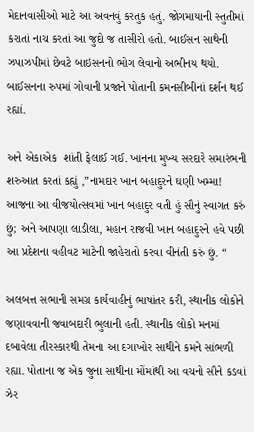મેદાનવાસીઓ માટે આ અવનવું કરતુક હતું. જોગમાયાની સ્તુતીમાં કરાતાં નાચ કરતાં આ જુદો જ તાસીરો હતો. બાઈસન સાથેની ઝપાઝપીમાં છેવટે બાઇસનનો ભોગ લેવાનો અભીનય થયો. બાઈસનના રુપમાં ગોવાની પ્રજાને પોતાની કમનસીબીનાં દર્શન થઈ રહ્યાં.

અને એકાએક  શાંતી ફેલાઈ ગઈ. ખાનના મુખ્ય સરદારે સમારંભની શરુઆત કરતાં કહ્યું ,”નામદાર ખાન બહાદુરને ઘણી ખમ્મા! આજના આ વીજયોત્સવમાં ખાન બહાદુર વતી હું સૌનું સ્વાગત કરું છું; અને આપણા લાડીલા, મહાન રાજવી ખાન બહાદુરને હવે પછી આ પ્રદેશના વહીવટ માટેની જાહેરાતો કરવા વીનંતી કરું છું. “

અલબત્ત સભાની સમગ્ર કાર્યવાહીનું ભાષાંતર કરી, સ્થાનીક લોકોને જણાવવાની જવાબદારી ભુલાની હતી. સ્થાનીક લોકો મનમાં દબાવેલા તીરસ્કારથી તેમના આ દગાખોર સાથીને કમને સાંભળી રહ્યા. પોતાના જ એક જુના સાથીના મોંમાંથી આ વચનો સૌને કડવાં ઝેર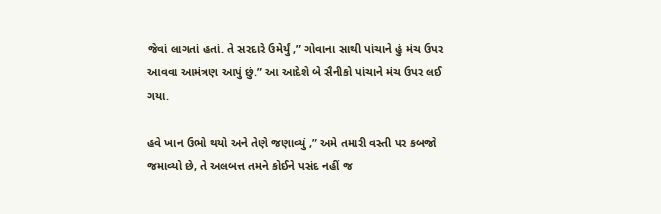જેવાં લાગતાં હતાં. તે સરદારે ઉમેર્યું ,” ગોવાના સાથી પાંચાને હું મંચ ઉપર આવવા આમંત્રણ આપું છું.” આ આદેશે બે સૈનીકો પાંચાને મંચ ઉપર લઈ ગયા.

હવે ખાન ઉભો થયો અને તેણે જણાવ્યું ,” અમે તમારી વસ્તી પર કબજો જમાવ્યો છે, તે અલબત્ત તમને કોઈને પસંદ નહીં જ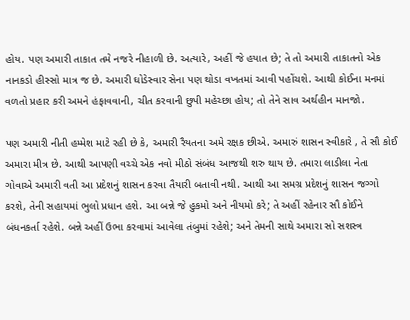હોય. પણ અમારી તાકાત તમે નજરે નીહાળી છે. અત્યારે, અહીં જે હયાત છે; તે તો અમારી તાકાતનો એક નાનકડો હીસ્સો માત્ર જ છે. અમારી ઘોડેસ્વાર સેના પણ થોડા વખતમાં આવી પહોંચશે. આથી કોઈના મનમાં વળતો પ્રહાર કરી અમને હંફાવવાની, ચીત કરવાની છુપી મહેચ્છા હોય; તો તેને સાવ અર્થહીન માનજો.

પણ અમારી નીતી હમ્મેશ માટે રહી છે કે, અમારી રૈયતના અમે રક્ષક છીએ. અમારું શાસન સ્વીકારે , તે સૌ કોઈ અમારા મીત્ર છે. આથી આપણી વચ્ચે એક નવો મીઠો સંબંધ આજથી શરુ થાય છે. તમારા લાડીલા નેતા ગોવાએ અમારી વતી આ પ્રદેશનું શાસન કરવા તૈયારી બતાવી નથી. આથી આ સમગ્ર પ્રદેશનું શાસન જગ્ગો કરશે, તેની સહાયમાં ભુલો પ્રધાન હશે. આ બન્ને જે હુકમો અને નીયમો કરે; તે અહીં રહેનાર સૌ કોઈને બંધનકર્તા રહેશે. બન્ને અહીં ઉભા કરવામાં આવેલા તંબુમાં રહેશે; અને તેમની સાથે અમારા સો સશસ્ત્ર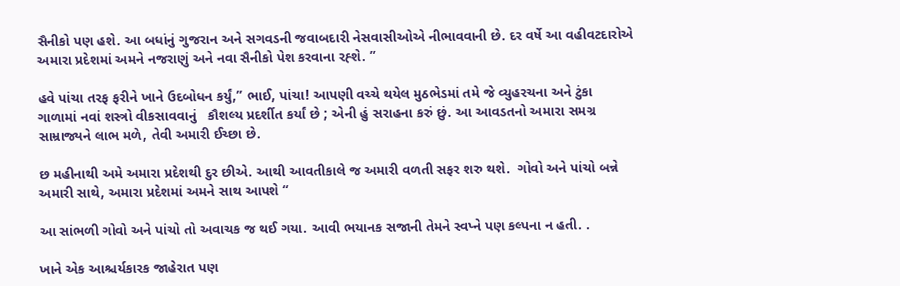સૈનીકો પણ હશે. આ બધાંનું ગુજરાન અને સગવડની જવાબદારી નેસવાસીઓએ નીભાવવાની છે. દર વર્ષે આ વહીવટદારોએ અમારા પ્રદેશમાં અમને નજરાણું અને નવા સૈનીકો પેશ કરવાના રહ્શે. ”

હવે પાંચા તરફ ફરીને ખાને ઉદબોધન કર્યું,” ભાઈ, પાંચા! આપણી વચ્ચે થયેલ મુઠભેડમાં તમે જે વ્યુહરચના અને ટુંકા ગાળામાં નવાં શસ્ત્રો વીકસાવવાનું   કૌશલ્ય પ્રદર્શીત કર્યાં છે ; એની હું સરાહના કરું છું. આ આવડતનો અમારા સમગ્ર સામ્રાજ્યને લાભ મળે, તેવી અમારી ઈચ્છા છે.

છ મહીનાથી અમે અમારા પ્રદેશથી દુર છીએ. આથી આવતીકાલે જ અમારી વળતી સફર શરુ થશે.  ગોવો અને પાંચો બન્ને અમારી સાથે, અમારા પ્રદેશમાં અમને સાથ આપશે “

આ સાંભળી ગોવો અને પાંચો તો અવાચક જ થઈ ગયા. આવી ભયાનક સજાની તેમને સ્વપ્ને પણ કલ્પના ન હતી. .

ખાને એક આશ્ચર્યકારક જાહેરાત પણ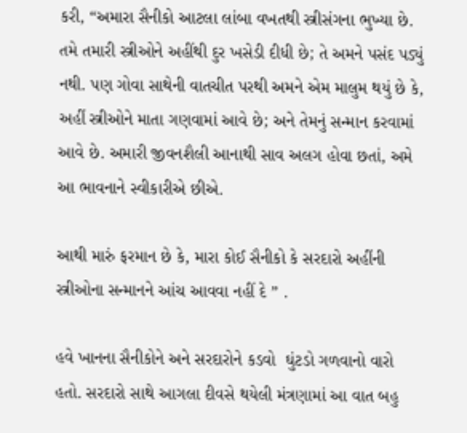કરી, “અમારા સૈનીકો આટલા લાંબા વખતથી સ્ત્રીસંગના ભુખ્યા છે. તમે તમારી સ્ત્રીઓને અહીંથી દુર ખસેડી દીધી છે; તે અમને પસંદ પડ્યું નથી. પણ ગોવા સાથેની વાતચીત પરથી અમને એમ માલુમ થયું છે કે, અહીં સ્ત્રીઓને માતા ગણવામાં આવે છે; અને તેમનું સન્માન કરવામાં આવે છે. અમારી જીવનશૈલી આનાથી સાવ અલગ હોવા છતાં, અમે આ ભાવનાને સ્વીકારીએ છીએ.

આથી મારું ફરમાન છે કે, મારા કોઈ સૈનીકો કે સરદારો અહીંની સ્ત્રીઓના સન્માનને આંચ આવવા નહીં દે ” .

હવે ખાનના સૈનીકોને અને સરદારોને કડવો  ઘુંટડો ગળવાનો વારો હતો. સરદારો સાથે આગલા દીવસે થયેલી મંત્રણામાં આ વાત બહુ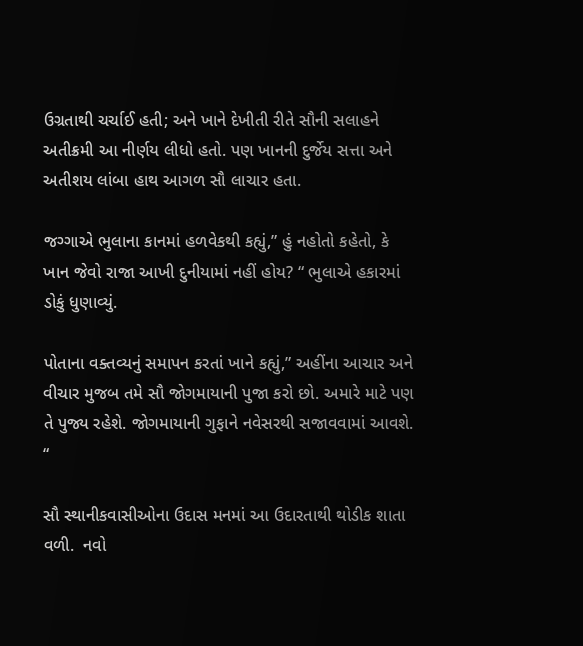ઉગ્રતાથી ચર્ચાઈ હતી; અને ખાને દેખીતી રીતે સૌની સલાહને અતીક્રમી આ નીર્ણય લીધો હતો. પણ ખાનની દુર્જેય સત્તા અને અતીશય લાંબા હાથ આગળ સૌ લાચાર હતા.

જગ્ગાએ ભુલાના કાનમાં હળવેકથી કહ્યું,” હું નહોતો કહેતો, કે ખાન જેવો રાજા આખી દુનીયામાં નહીં હોય? “ ભુલાએ હકારમાં ડોકું ધુણાવ્યું.

પોતાના વક્તવ્યનું સમાપન કરતાં ખાને કહ્યું,” અહીંના આચાર અને વીચાર મુજબ તમે સૌ જોગમાયાની પુજા કરો છો. અમારે માટે પણ તે પુજ્ય રહેશે. જોગમાયાની ગુફાને નવેસરથી સજાવવામાં આવશે. “

સૌ સ્થાનીકવાસીઓના ઉદાસ મનમાં આ ઉદારતાથી થોડીક શાતા વળી.  નવો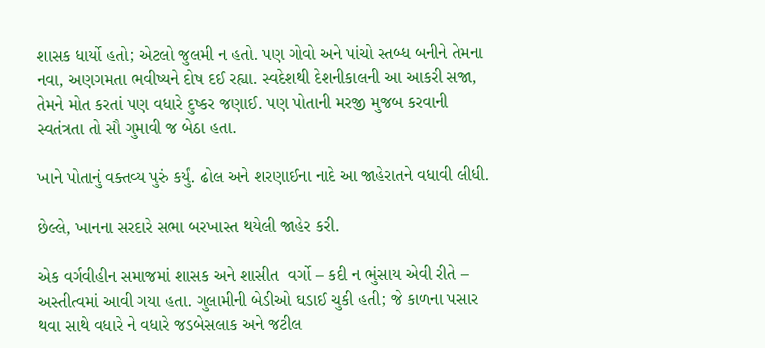શાસક ધાર્યો હતો; એટલો જુલમી ન હતો. પણ ગોવો અને પાંચો સ્તબ્ધ બનીને તેમના નવા, અણગમતા ભવીષ્યને દોષ દઈ રહ્યા. સ્વદેશથી દેશનીકાલની આ આકરી સજા, તેમને મોત કરતાં પણ વધારે દુષ્કર જણાઈ. પણ પોતાની મરજી મુજબ કરવાની સ્વતંત્રતા તો સૌ ગુમાવી જ બેઠા હતા.

ખાને પોતાનું વક્તવ્ય પુરું કર્યું. ઢોલ અને શરણાઈના નાદે આ જાહેરાતને વધાવી લીધી.

છેલ્લે, ખાનના સરદારે સભા બરખાસ્ત થયેલી જાહેર કરી.

એક વર્ગવીહીન સમાજમાં શાસક અને શાસીત  વર્ગો – કદી ન ભુંસાય એવી રીતે – અસ્તીત્વમાં આવી ગયા હતા. ગુલામીની બેડીઓ ઘડાઈ ચુકી હતી; જે કાળના પસાર થવા સાથે વધારે ને વધારે જડબેસલાક અને જટીલ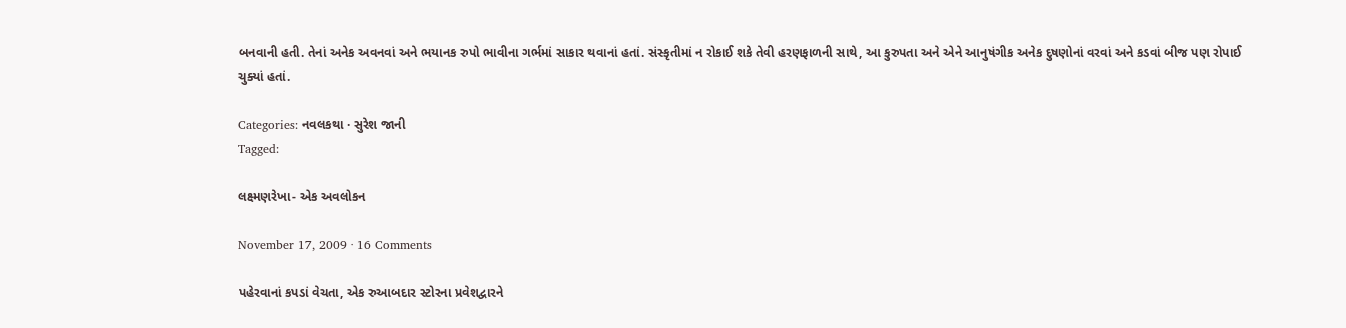બનવાની હતી. તેનાં અનેક અવનવાં અને ભયાનક રુપો ભાવીના ગર્ભમાં સાકાર થવાનાં હતાં. સંસ્કૃતીમાં ન રોકાઈ શકે તેવી હરણફાળની સાથે, આ કુરુપતા અને એને આનુષંગીક અનેક દુષણોનાં વરવાં અને કડવાં બીજ પણ રોપાઈ ચુક્યાં હતાં.

Categories: નવલકથા · સુરેશ જાની
Tagged:

લક્ષ્મણરેખા- એક અવલોકન

November 17, 2009 · 16 Comments

પહેરવાનાં કપડાં વેચતા, એક રુઆબદાર સ્ટોરના પ્રવેશદ્વારને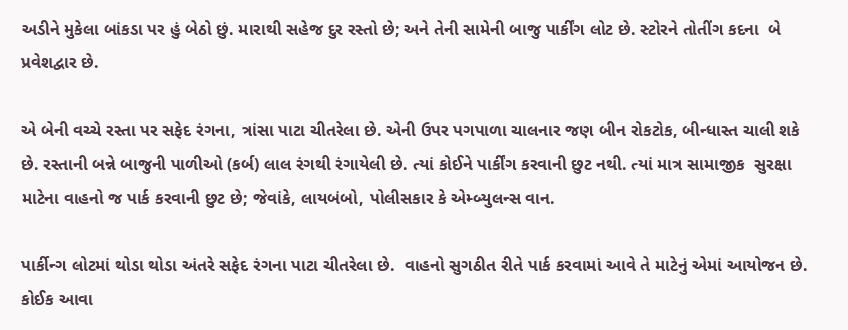અડીને મુકેલા બાંકડા પર હું બેઠો છું. મારાથી સહેજ દુર રસ્તો છે; અને તેની સામેની બાજુ પાર્કીંગ લોટ છે. સ્ટોરને તોતીંગ કદના  બે પ્રવેશદ્વાર છે.

એ બેની વચ્ચે રસ્તા પર સફેદ રંગના, ત્રાંસા પાટા ચીતરેલા છે. એની ઉપર પગપાળા ચાલનાર જણ બીન રોકટોક, બીન્ધાસ્ત ચાલી શકે છે. રસ્તાની બન્ને બાજુની પાળીઓ (કર્બ) લાલ રંગથી રંગાયેલી છે. ત્યાં કોઈને પાર્કીંગ કરવાની છુટ નથી. ત્યાં માત્ર સામાજીક  સુરક્ષા માટેના વાહનો જ પાર્ક કરવાની છુટ છે; જેવાંકે, લાયબંબો, પોલીસકાર કે એમ્બ્યુલન્સ વાન.

પાર્કીન્ગ લોટમાં થોડા થોડા અંતરે સફેદ રંગના પાટા ચીતરેલા છે.  વાહનો સુગઠીત રીતે પાર્ક કરવામાં આવે તે માટેનું એમાં આયોજન છે. કોઈક આવા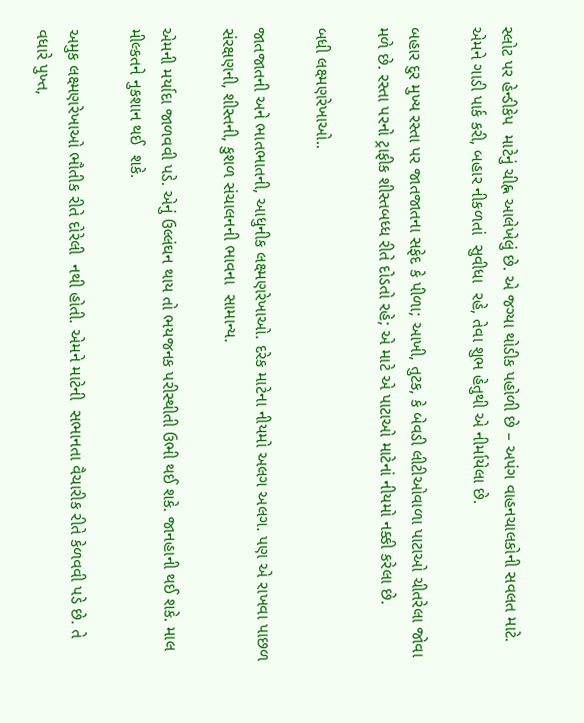સ્લોટ પર હેન્ડીકેપ  માટેનું ચીહ્ન આલેખેલું છે. એ જગ્યા થોડીક પહોળી છે – અપંગ વાહનચાલકોની સવલત માટે. એમને ગાડી પાર્ક કરી, બહાર નીકળતાં  સુવીધા  રહે, તેવા શુભ હેતુથી એ નીર્માયેલા છે.

બહાર દુર મુખ્ય રસ્તા પર જાતજાતના સફેદ કે પીળા; આખી, તુટક, કે બેવડી લીટીઓવાળા પાટાઓ ચીતરેલા જોવા મળે છે. રસ્તા પરનો ટ્રાફીક શીસ્તબધ્ધ રીતે દોડતો રહે; એ માટે એ પાટાઓ માટેનાં નીયમો નક્કી કરેલા છે.

બધી લક્ષ્મણરેખાઓ..

જાતજાતની અને ભાતભાતની, આધુનીક લક્ષ્મણરેખાઓ. દરેક માટેના નીયમો અલગ અલગ. પણ એ રાખવા પાછળ સંરક્ષણની, શીસ્તની, કુશળ સંચાલનની ભાવના  સામાન્ય.

એમની મર્યાદા જાળવવી પડે. એનું ઉલ્લંઘન થાય તો ભયજનક પરીસ્થીતી ઉભી થઈ શકે. જાનહાની થઈ શકે. માલ મીલ્કતને નુકશાન થઈ  શકે.

અમુક લક્ષ્મણરેખાઓ ભૌતીક રીતે દોરેલી  નથી હોતી. એમને માટેની  સભાનતા વૈચારીક રીતે કેળવવી પડે છે. તે વધારે પુખ્ત,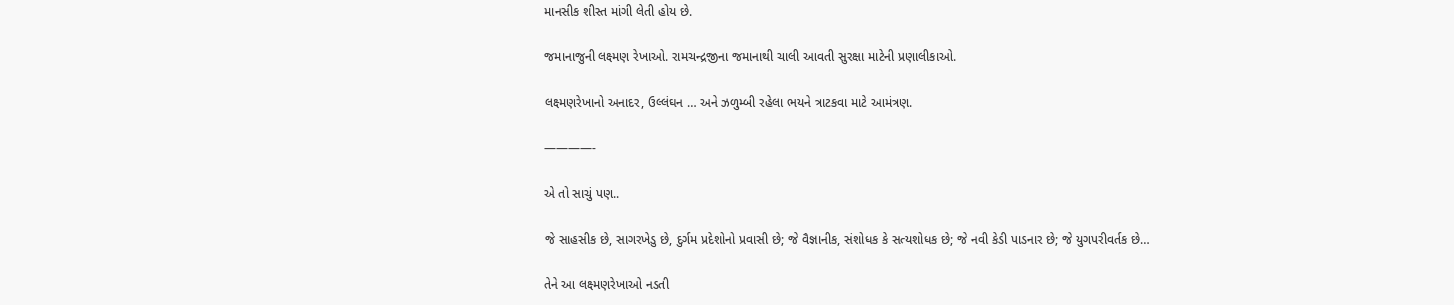માનસીક શીસ્ત માંગી લેતી હોય છે.

જમાનાજુની લક્ષ્મણ રેખાઓ. રામચન્દ્રજીના જમાનાથી ચાલી આવતી સુરક્ષા માટેની પ્રણાલીકાઓ.

લક્ષ્મણરેખાનો અનાદર, ઉલ્લંઘન … અને ઝળુમ્બી રહેલા ભયને ત્રાટકવા માટે આમંત્રણ.

————-

એ તો સાચું પણ..

જે સાહસીક છે, સાગરખેડુ છે, દુર્ગમ પ્રદેશોનો પ્રવાસી છે; જે વૈજ્ઞાનીક, સંશોધક કે સત્યશોધક છે; જે નવી કેડી પાડનાર છે; જે યુગપરીવર્તક છે…

તેને આ લક્ષ્મણરેખાઓ નડતી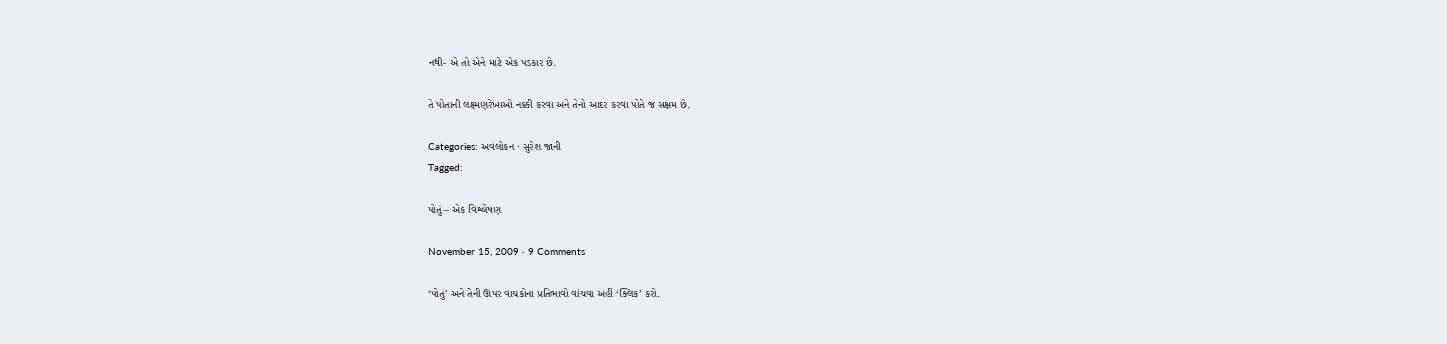નથી- એ તો એને માટે એક પડકાર છે.

તે પોતાની લક્ષ્મણરેખાઓ નક્કી કરવા અને તેનો આદર કરવા પોતે જ સક્ષમ છે.

Categories: અવલોકન · સુરેશ જાની
Tagged:

પોતું – એક વિશ્લેષણ

November 15, 2009 · 9 Comments

‘પોતું’ અને તેની ઊપર વાચકોના પ્રતિભાવો વાંચવા અહીં ‘ક્લિક’ કરો.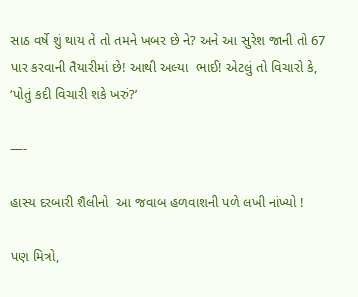સાઠ વર્ષે શું થાય તે તો તમને ખબર છે ને? અને આ સુરેશ જાની તો 67 પાર કરવાની તૈયારીમાં છે! આથી અલ્યા  ભાઈ! એટલું તો વિચારો કે, ‘પોતું કદી વિચારી શકે ખરું?’

—-

હાસ્ય દરબારી શૈલીનો  આ જવાબ હળવાશની પળે લખી નાંખ્યો !

પણ મિત્રો,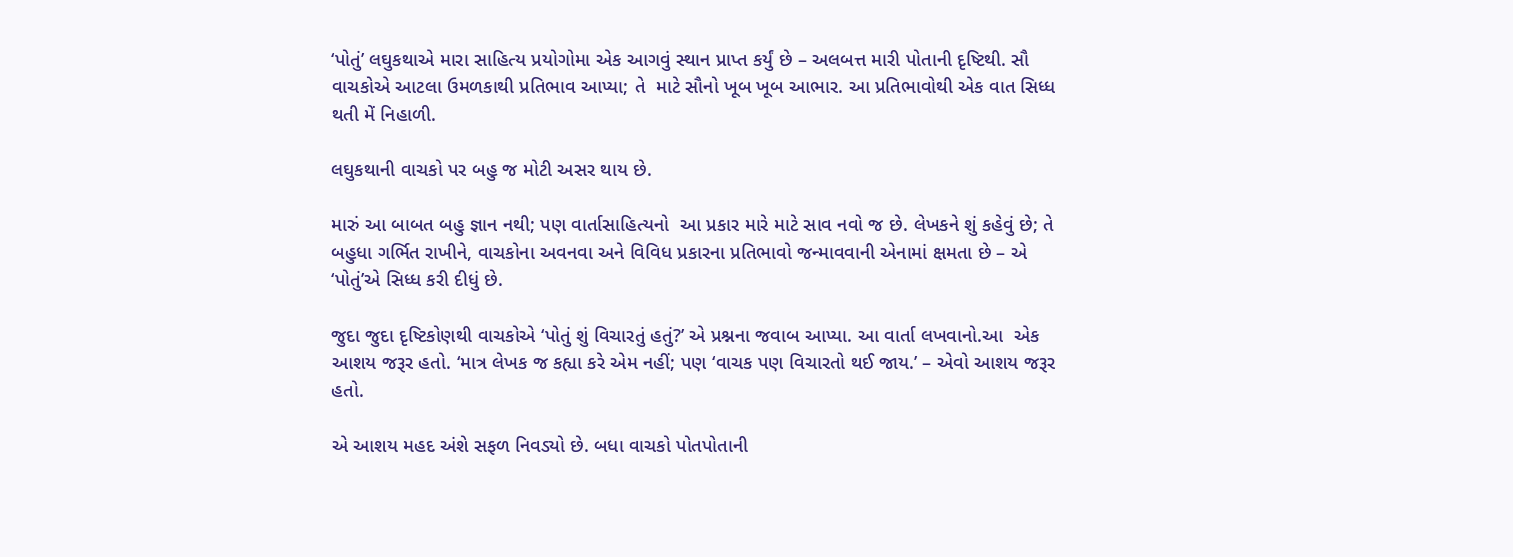‘પોતું’ લઘુકથાએ મારા સાહિત્ય પ્રયોગોમા એક આગવું સ્થાન પ્રાપ્ત કર્યું છે – અલબત્ત મારી પોતાની દૃષ્ટિથી. સૌ વાચકોએ આટલા ઉમળકાથી પ્રતિભાવ આપ્યા; તે  માટે સૌનો ખૂબ ખૂબ આભાર. આ પ્રતિભાવોથી એક વાત સિધ્ધ થતી મેં નિહાળી.

લઘુકથાની વાચકો પર બહુ જ મોટી અસર થાય છે.

મારું આ બાબત બહુ જ્ઞાન નથી; પણ વાર્તાસાહિત્યનો  આ પ્રકાર મારે માટે સાવ નવો જ છે. લેખકને શું કહેવું છે; તે બહુધા ગર્ભિત રાખીને, વાચકોના અવનવા અને વિવિધ પ્રકારના પ્રતિભાવો જન્માવવાની એનામાં ક્ષમતા છે – એ ‘પોતું’એ સિધ્ધ કરી દીધું છે.

જુદા જુદા દૃષ્ટિકોણથી વાચકોએ ‘પોતું શું વિચારતું હતું?’ એ પ્રશ્નના જવાબ આપ્યા. આ વાર્તા લખવાનો.આ  એક આશય જરૂર હતો. ‘માત્ર લેખક જ કહ્યા કરે એમ નહીં; પણ ‘વાચક પણ વિચારતો થઈ જાય.’ – એવો આશય જરૂર હતો.

એ આશય મહદ અંશે સફળ નિવડ્યો છે. બધા વાચકો પોતપોતાની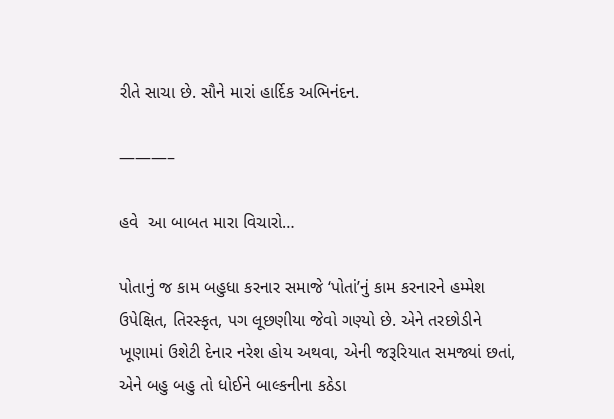રીતે સાચા છે. સૌને મારાં હાર્દિક અભિનંદન.

———–

હવે  આ બાબત મારા વિચારો…

પોતાનું જ કામ બહુધા કરનાર સમાજે ‘પોતાં’નું કામ કરનારને હમ્મેશ ઉપેક્ષિત, તિરસ્કૃત, પગ લૂછણીયા જેવો ગણ્યો છે. એને તરછોડીને ખૂણામાં ઉશેટી દેનાર નરેશ હોય અથવા, એની જરૂરિયાત સમજ્યાં છતાં, એને બહુ બહુ તો ધોઈને બાલ્કનીના કઠેડા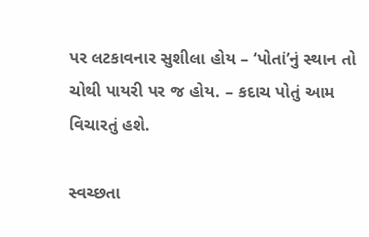પર લટકાવનાર સુશીલા હોય – ‘પોતાં’નું સ્થાન તો ચોથી પાયરી પર જ હોય. – કદાચ પોતું આમ વિચારતું હશે.

સ્વચ્છતા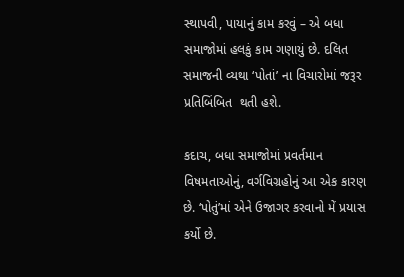સ્થાપવી, પાયાનું કામ કરવું – એ બધા સમાજોમાં હલકું કામ ગણાયું છે. દલિત સમાજની વ્યથા ‘પોતાં’ ના વિચારોમાં જરૂર પ્રતિબિંબિત  થતી હશે.

કદાચ, બધા સમાજોમાં પ્રવર્તમાન વિષમતાઓનું, વર્ગવિગ્રહોનું આ એક કારણ છે. ‘પોતું’માં એને ઉજાગર કરવાનો મેં પ્રયાસ કર્યો છે.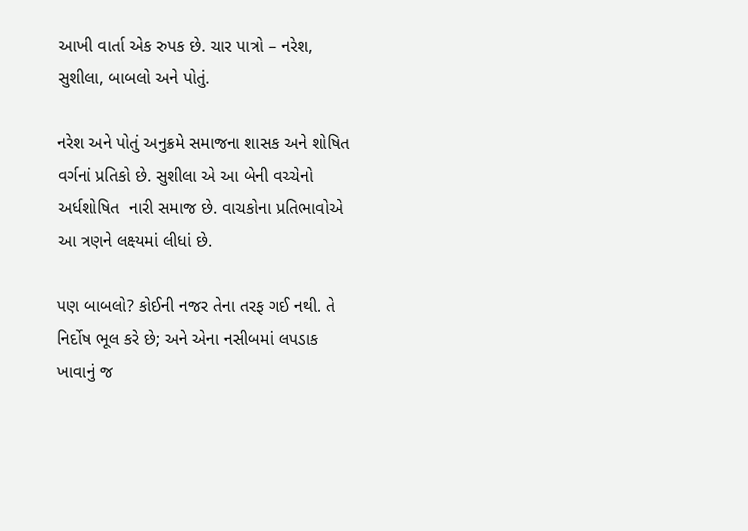આખી વાર્તા એક રુપક છે. ચાર પાત્રો – નરેશ, સુશીલા, બાબલો અને પોતું.

નરેશ અને પોતું અનુક્રમે સમાજના શાસક અને શોષિત વર્ગનાં પ્રતિકો છે. સુશીલા એ આ બેની વચ્ચેનો અર્ધશોષિત  નારી સમાજ છે. વાચકોના પ્રતિભાવોએ આ ત્રણને લક્ષ્યમાં લીધાં છે.

પણ બાબલો? કોઈની નજર તેના તરફ ગઈ નથી. તે નિર્દોષ ભૂલ કરે છે; અને એના નસીબમાં લપડાક ખાવાનું જ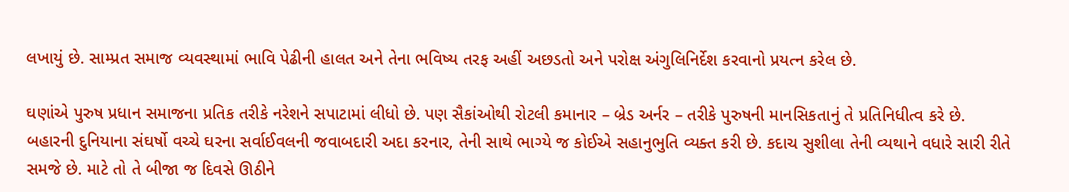લખાયું છે. સામ્પ્રત સમાજ વ્યવસ્થામાં ભાવિ પેઢીની હાલત અને તેના ભવિષ્ય તરફ અહીં અછડતો અને પરોક્ષ અંગુલિનિર્દેશ કરવાનો પ્રયત્ન કરેલ છે.

ઘણાંએ પુરુષ પ્રધાન સમાજના પ્રતિક તરીકે નરેશને સપાટામાં લીધો છે. પણ સૈકાંઓથી રોટલી કમાનાર – બ્રેડ અર્નર – તરીકે પુરુષની માનસિકતાનું તે પ્રતિનિધીત્વ કરે છે. બહારની દુનિયાના સંઘર્ષો વચ્ચે ઘરના સર્વાઈવલની જવાબદારી અદા કરનાર, તેની સાથે ભાગ્યે જ કોઈએ સહાનુભુતિ વ્યક્ત કરી છે. કદાચ સુશીલા તેની વ્યથાને વધારે સારી રીતે સમજે છે. માટે તો તે બીજા જ દિવસે ઊઠીને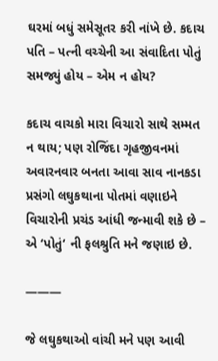ઘરમાં બધું સમેસૂતર કરી નાંખે છે. કદાચ પતિ – પત્ની વચ્ચેની આ સંવાદિતા પોતું સમજ્યું હોય – એમ ન હોય?

કદાચ વાચકો મારા વિચારો સાથે સમ્મત  ન થાય; પણ રોજિંદા ગૃહજીવનમાં અવારનવાર બનતા આવા સાવ નાનકડા પ્રસંગો લઘુકથાના પોતમાં વણાઇને વિચારોની પ્રચંડ આંધી જન્માવી શકે છે – એ ‘પોતું‘ ની ફલશ્રુતિ મને જણાઇ છે.

———

જે લઘુકથાઓ વાંચી મને પણ આવી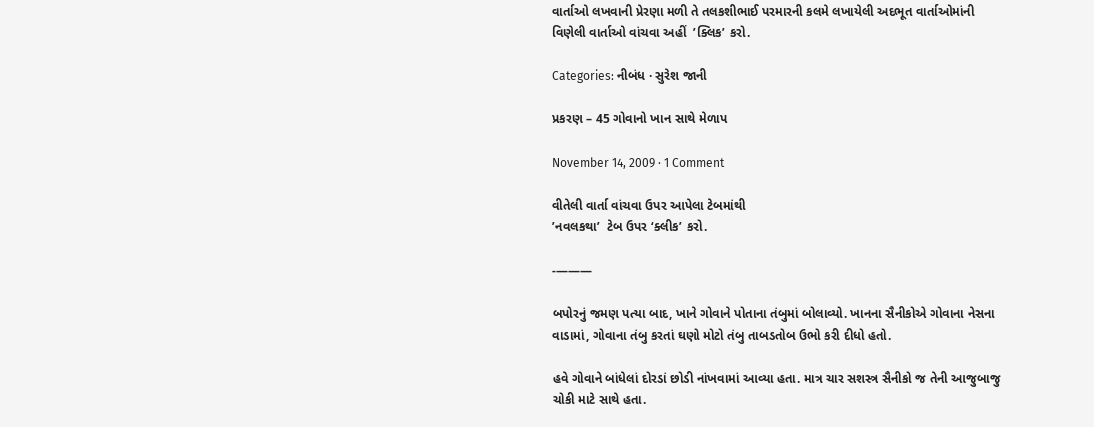વાર્તાઓ લખવાની પ્રેરણા મળી તે તલકશીભાઈ પરમારની કલમે લખાયેલી અદભૂત વાર્તાઓમાંની વિણેલી વાર્તાઓ વાંચવા અહીં  ’ક્લિક’ કરો.

Categories: નીબંધ · સુરેશ જાની

પ્રકરણ – 45 ગોવાનો ખાન સાથે મેળાપ

November 14, 2009 · 1 Comment

વીતેલી વાર્તા વાંચવા ઉપર આપેલા ટેબમાંથી
’નવલકથા’  ટેબ ઉપર ‘ક્લીક’ કરો.

-———

બપોરનું જમણ પત્યા બાદ, ખાને ગોવાને પોતાના તંબુમાં બોલાવ્યો. ખાનના સૈનીકોએ ગોવાના નેસના વાડામાં, ગોવાના તંબુ કરતાં ઘણો મોટો તંબુ તાબડતોબ ઉભો કરી દીધો હતો.

હવે ગોવાને બાંધેલાં દોરડાં છોડી નાંખવામાં આવ્યા હતા. માત્ર ચાર સશસ્ત્ર સૈનીકો જ તેની આજુબાજુ ચોકી માટે સાથે હતા.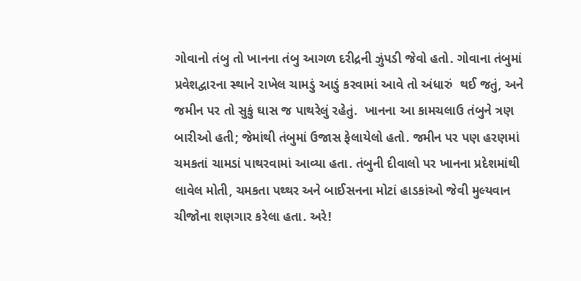ગોવાનો તંબુ તો ખાનના તંબુ આગળ દરીદ્રની ઝુંપડી જેવો હતો. ગોવાના તંબુમાં પ્રવેશદ્વારના સ્થાને રાખેલ ચામડું આડું કરવામાં આવે તો અંધારું  થઈ જતું, અને જમીન પર તો સુકું ઘાસ જ પાથરેલું રહેતું.  ખાનના આ કામચલાઉ તંબુને ત્રણ બારીઓ હતી; જેમાંથી તંબુમાં ઉજાસ ફેલાયેલો હતો. જમીન પર પણ હરણમાં ચમકતાં ચામડાં પાથરવામાં આવ્યા હતા. તંબુની દીવાલો પર ખાનના પ્રદેશમાંથી લાવેલ મોતી, ચમકતા પથ્થર અને બાઈસનના મોટાં હાડકાંઓ જેવી મુલ્યવાન ચીજોના શણગાર કરેલા હતા. અરે!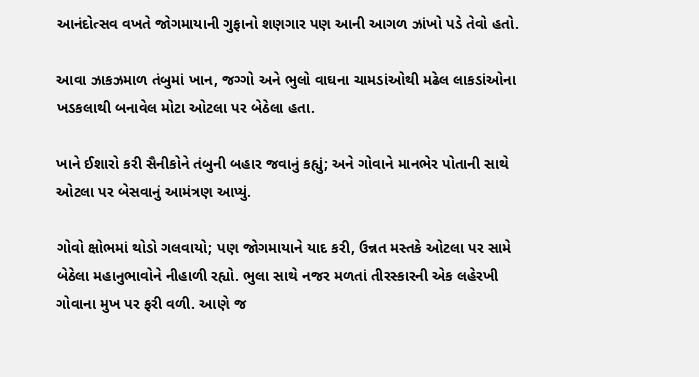આનંદોત્સવ વખતે જોગમાયાની ગુફાનો શણગાર પણ આની આગળ ઝાંખો પડે તેવો હતો.

આવા ઝાકઝમાળ તંબુમાં ખાન, જગ્ગો અને ભુલો વાઘના ચામડાંઓથી મઢેલ લાકડાંઓના ખડકલાથી બનાવેલ મોટા ઓટલા પર બેઠેલા હતા.

ખાને ઈશારો કરી સૈનીકોને તંબુની બહાર જવાનું કહ્યું; અને ગોવાને માનભેર પોતાની સાથે ઓટલા પર બેસવાનું આમંત્રણ આપ્યું.

ગોવો ક્ષોભમાં થોડો ગલવાયો; પણ જોગમાયાને યાદ કરી, ઉન્નત મસ્તકે ઓટલા પર સામે બેઠેલા મહાનુભાવોને નીહાળી રહ્યો. ભુલા સાથે નજર મળતાં તીરસ્કારની એક લહેરખી ગોવાના મુખ પર ફરી વળી. આણે જ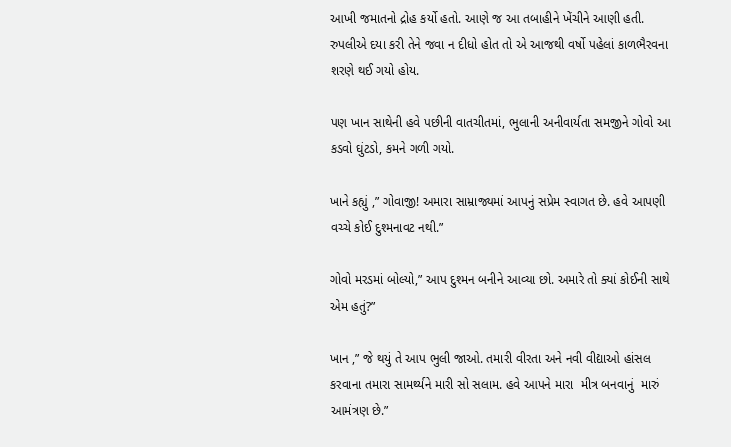આખી જમાતનો દ્રોહ કર્યો હતો. આણે જ આ તબાહીને ખેંચીને આણી હતી. રુપલીએ દયા કરી તેને જવા ન દીધો હોત તો એ આજથી વર્ષો પહેલાં કાળભૈરવના શરણે થઈ ગયો હોય.

પણ ખાન સાથેની હવે પછીની વાતચીતમાં, ભુલાની અનીવાર્યતા સમજીને ગોવો આ કડવો ઘુંટડો, કમને ગળી ગયો.

ખાને કહ્યું ,” ગોવાજી! અમારા સામ્રાજ્યમાં આપનું સપ્રેમ સ્વાગત છે. હવે આપણી વચ્ચે કોઈ દુશ્મનાવટ નથી.”

ગોવો મરડમાં બોલ્યો,” આપ દુશ્મન બનીને આવ્યા છો. અમારે તો ક્યાં કોઈની સાથે એમ હતું?”

ખાન ,” જે થયું તે આપ ભુલી જાઓ. તમારી વીરતા અને નવી વીદ્યાઓ હાંસલ કરવાના તમારા સામર્થ્યને મારી સો સલામ. હવે આપને મારા  મીત્ર બનવાનું  મારું આમંત્રણ છે.”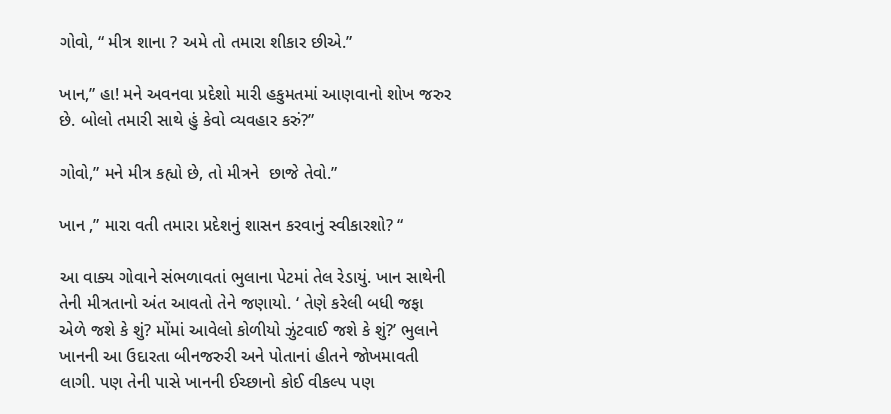ગોવો, “ મીત્ર શાના ? અમે તો તમારા શીકાર છીએ.”

ખાન,” હા! મને અવનવા પ્રદેશો મારી હકુમતમાં આણવાનો શોખ જરુર છે. બોલો તમારી સાથે હું કેવો વ્યવહાર કરું?”

ગોવો,” મને મીત્ર કહ્યો છે, તો મીત્રને  છાજે તેવો.”

ખાન ,” મારા વતી તમારા પ્રદેશનું શાસન કરવાનું સ્વીકારશો? “

આ વાક્ય ગોવાને સંભળાવતાં ભુલાના પેટમાં તેલ રેડાયું. ખાન સાથેની તેની મીત્રતાનો અંત આવતો તેને જણાયો. ‘ તેણે કરેલી બધી જફા એળે જશે કે શું? મોંમાં આવેલો કોળીયો ઝુંટવાઈ જશે કે શું?’ ભુલાને ખાનની આ ઉદારતા બીનજરુરી અને પોતાનાં હીતને જોખમાવતી લાગી. પણ તેની પાસે ખાનની ઈચ્છાનો કોઈ વીકલ્પ પણ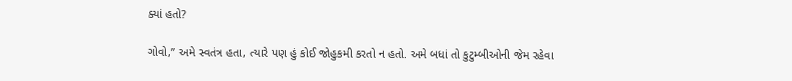ક્યાં હતો?

ગોવો,” અમે સ્વતંત્ર હતા, ત્યારે પણ હું કોઈ જોહુકમી કરતો ન હતો. અમે બધાં તો કુટુમ્બીઓની જેમ રહેવા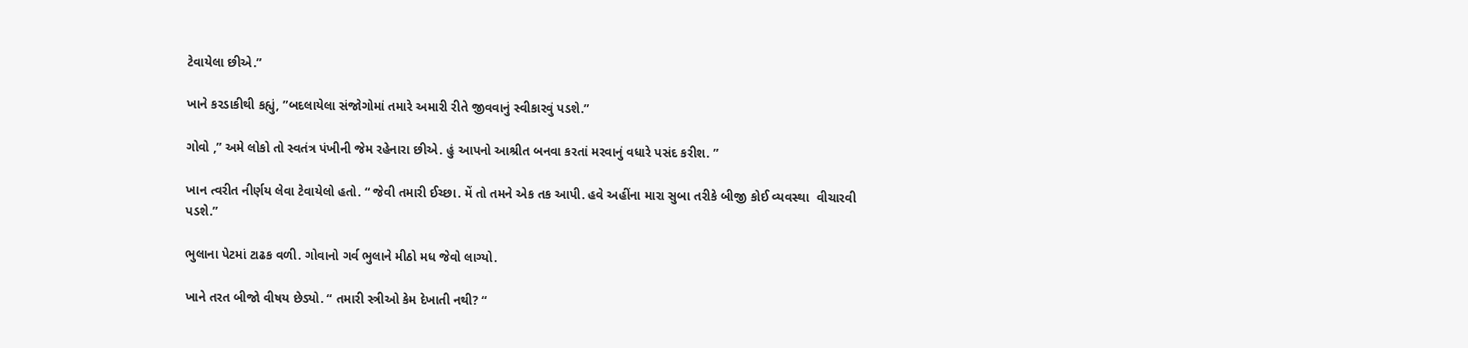ટેવાયેલા છીએ.”

ખાને કરડાકીથી કહ્યું, ”બદલાયેલા સંજોગોમાં તમારે અમારી રીતે જીવવાનું સ્વીકારવું પડશે.”

ગોવો ,” અમે લોકો તો સ્વતંત્ર પંખીની જેમ રહેનારા છીએ. હું આપનો આશ્રીત બનવા કરતાં મરવાનું વધારે પસંદ કરીશ. ”

ખાન ત્વરીત નીર્ણય લેવા ટેવાયેલો હતો. “ જેવી તમારી ઈચ્છા. મેં તો તમને એક તક આપી. હવે અહીંના મારા સુબા તરીકે બીજી કોઈ વ્યવસ્થા  વીચારવી પડશે.”

ભુલાના પેટમાં ટાઢક વળી. ગોવાનો ગર્વ ભુલાને મીઠો મધ જેવો લાગ્યો.

ખાને તરત બીજો વીષય છેડ્યો. “ તમારી સ્ત્રીઓ કેમ દેખાતી નથી? “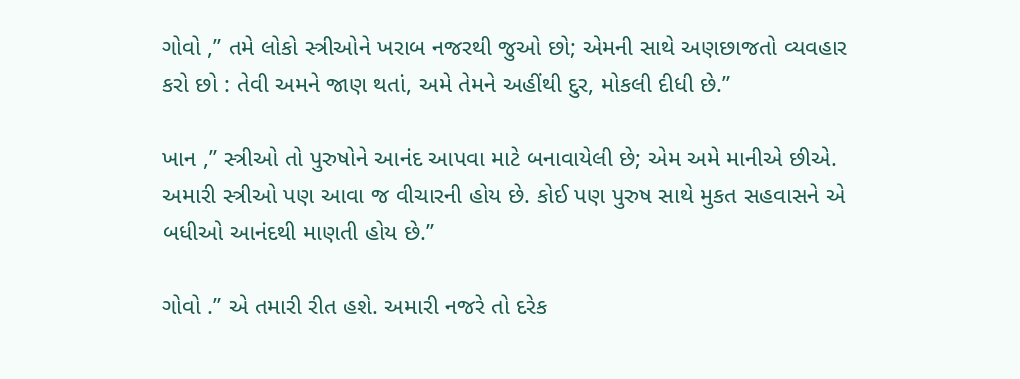ગોવો ,” તમે લોકો સ્ત્રીઓને ખરાબ નજરથી જુઓ છો; એમની સાથે અણછાજતો વ્યવહાર કરો છો : તેવી અમને જાણ થતાં, અમે તેમને અહીંથી દુર, મોકલી દીધી છે.”

ખાન ,” સ્ત્રીઓ તો પુરુષોને આનંદ આપવા માટે બનાવાયેલી છે; એમ અમે માનીએ છીએ. અમારી સ્ત્રીઓ પણ આવા જ વીચારની હોય છે. કોઈ પણ પુરુષ સાથે મુકત સહવાસને એ બધીઓ આનંદથી માણતી હોય છે.”

ગોવો .” એ તમારી રીત હશે. અમારી નજરે તો દરેક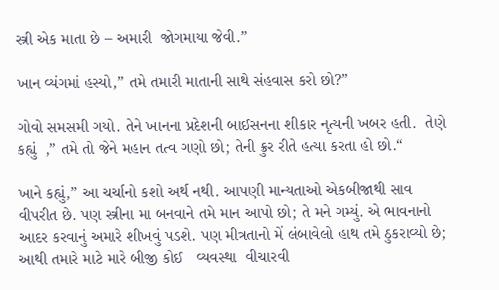સ્ત્રી એક માતા છે – અમારી  જોગમાયા જેવી.”

ખાન વ્યંગમાં હસ્યો,” તમે તમારી માતાની સાથે સંહવાસ કરો છો?”

ગોવો સમસમી ગયો. તેને ખાનના પ્રદેશની બાઈસનના શીકાર નૃત્યની ખબર હતી.  તેણે કહ્યું  ,” તમે તો જેને મહાન તત્વ ગણો છો; તેની ક્રુર રીતે હત્યા કરતા હો છો.“

ખાને કહ્યું,” આ ચર્ચાનો કશો અર્થ નથી. આપણી માન્યતાઓ એકબીજાથી સાવ વીપરીત છે. પણ સ્ત્રીના મા બનવાને તમે માન આપો છો; તે મને ગમ્યું. એ ભાવનાનો આદર કરવાનું અમારે શીખવું પડશે. પણ મીત્રતાનો મેં લંબાવેલો હાથ તમે ઠુકરાવ્યો છે; આથી તમારે માટે મારે બીજી કોઈ   વ્યવસ્થા  વીચારવી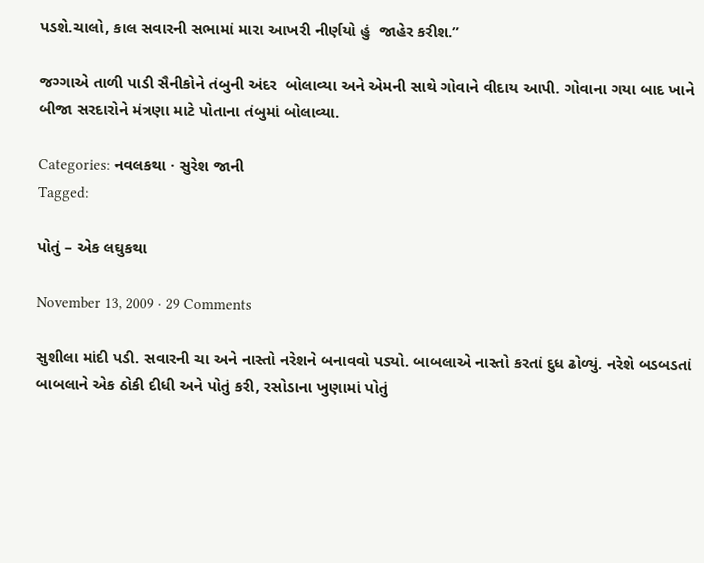પડશે.ચાલો, કાલ સવારની સભામાં મારા આખરી નીર્ણયો હું  જાહેર કરીશ.”

જગ્ગાએ તાળી પાડી સૈનીકોને તંબુની અંદર  બોલાવ્યા અને એમની સાથે ગોવાને વીદાય આપી. ગોવાના ગયા બાદ ખાને બીજા સરદારોને મંત્રણા માટે પોતાના તંબુમાં બોલાવ્યા.

Categories: નવલકથા · સુરેશ જાની
Tagged:

પોતું – એક લઘુકથા

November 13, 2009 · 29 Comments

સુશીલા માંદી પડી. સવારની ચા અને નાસ્તો નરેશને બનાવવો પડ્યો. બાબલાએ નાસ્તો કરતાં દુધ ઢોળ્યું. નરેશે બડબડતાં બાબલાને એક ઠોકી દીધી અને પોતું કરી, રસોડાના ખુણામાં પોતું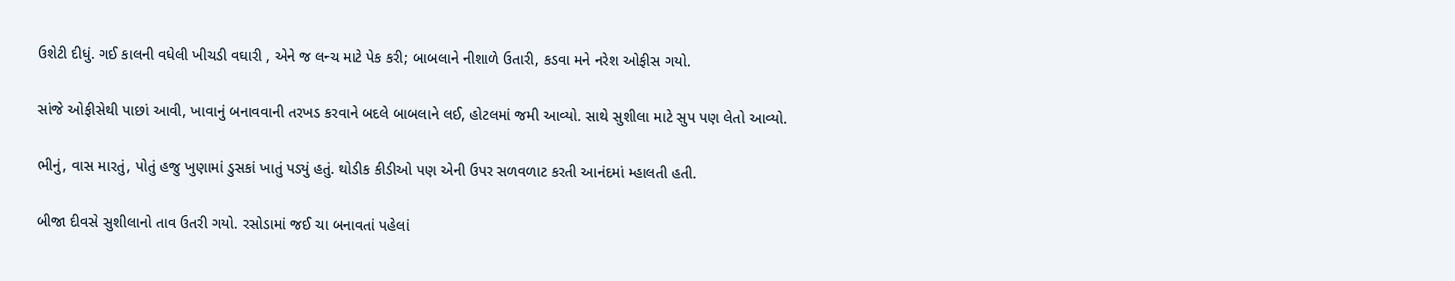ઉશેટી દીધું. ગઈ કાલની વધેલી ખીચડી વઘારી , એને જ લન્ચ માટે પેક કરી; બાબલાને નીશાળે ઉતારી, કડવા મને નરેશ ઓફીસ ગયો.

સાંજે ઓફીસેથી પાછાં આવી, ખાવાનું બનાવવાની તરખડ કરવાને બદલે બાબલાને લઈ, હોટલમાં જમી આવ્યો. સાથે સુશીલા માટે સુપ પણ લેતો આવ્યો.

ભીનું, વાસ મારતું, પોતું હજુ ખુણામાં ડુસકાં ખાતું પડ્યું હતું. થોડીક કીડીઓ પણ એની ઉપર સળવળાટ કરતી આનંદમાં મ્હાલતી હતી.

બીજા દીવસે સુશીલાનો તાવ ઉતરી ગયો. રસોડામાં જઈ ચા બનાવતાં પહેલાં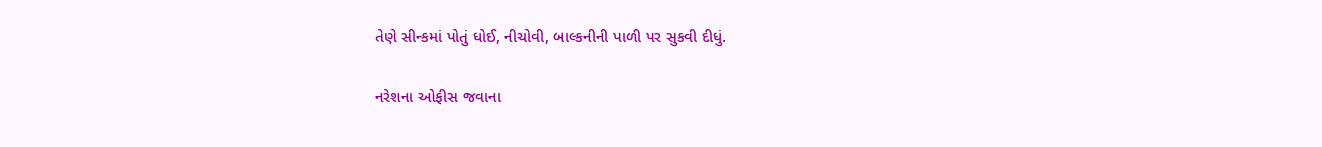તેણે સીન્કમાં પોતું ધોઈ, નીચોવી, બાલ્કનીની પાળી પર સુકવી દીધું.

નરેશના ઓફીસ જવાના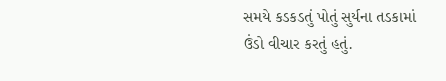સમયે કડકડતું પોતું સુર્યના તડકામાં ઉંડો વીચાર કરતું હતું.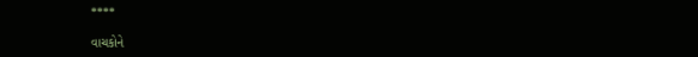****

વાચકોને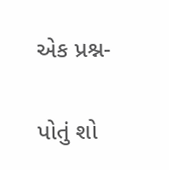એક પ્રશ્ન-

પોતું શો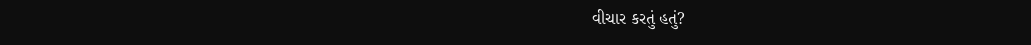વીચાર કરતું હતું?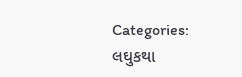Categories: લઘુકથા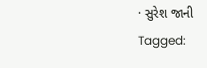· સુરેશ જાની
Tagged: